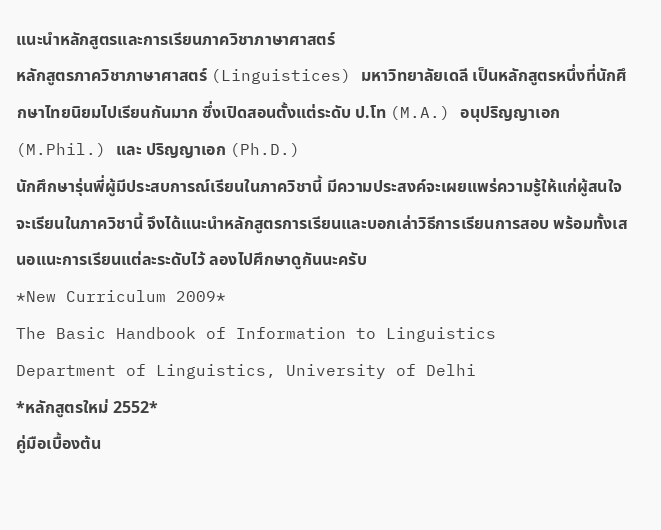แนะนำหลักสูตรและการเรียนภาควิชาภาษาศาสตร์
หลักสูตรภาควิชาภาษาศาสตร์ (Linguistices) มหาวิทยาลัยเดลี เป็นหลักสูตรหนึ่งที่นักศึกษาไทยนิยมไปเรียนกันมาก ซึ่งเปิดสอนตั้งแต่ระดับ ป.โท (M.A.) อนุปริญญาเอก (M.Phil.) และ ปริญญาเอก (Ph.D.)
นักศึกษารุ่นพี่ผู้มีประสบการณ์เรียนในภาควิชานี้ มีความประสงค์จะเผยแพร่ความรู้ให้แก่ผู้สนใจจะเรียนในภาควิชานี้ จึงได้แนะนำหลักสูตรการเรียนและบอกเล่าวิธีการเรียนการสอบ พร้อมทั้งเสนอแนะการเรียนแต่ละระดับไว้ ลองไปศึกษาดูกันนะครับ
*New Curriculum 2009*
The Basic Handbook of Information to Linguistics
Department of Linguistics, University of Delhi
*หลักสูตรใหม่ 2552*
คู่มือเบื้องต้น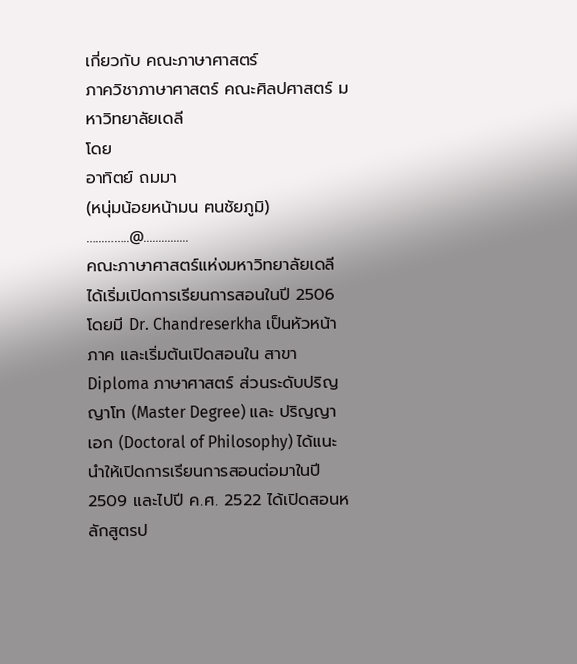เกี่ยวกับ คณะภาษาศาสตร์
ภาควิชาภาษาศาสตร์ คณะศิลปศาสตร์ มหาวิทยาลัยเดลี
โดย
อาทิตย์ ถมมา
(หนุ่มน้อยหน้ามน ฅนชัยภูมิ)
…...……..@...............
คณะภาษาศาสตร์แห่งมหาวิทยาลัยเดลี ได้เริ่มเปิดการเรียนการสอนในปี 2506 โดยมี Dr. Chandreserkha เป็นหัวหน้าภาค และเริ่มต้นเปิดสอนใน สาขา Diploma ภาษาศาสตร์ ส่วนระดับปริญญาโท (Master Degree) และ ปริญญาเอก (Doctoral of Philosophy) ได้แนะนำให้เปิดการเรียนการสอนต่อมาในปี 2509 และไปปี ค.ศ. 2522 ได้เปิดสอนหลักสูตรป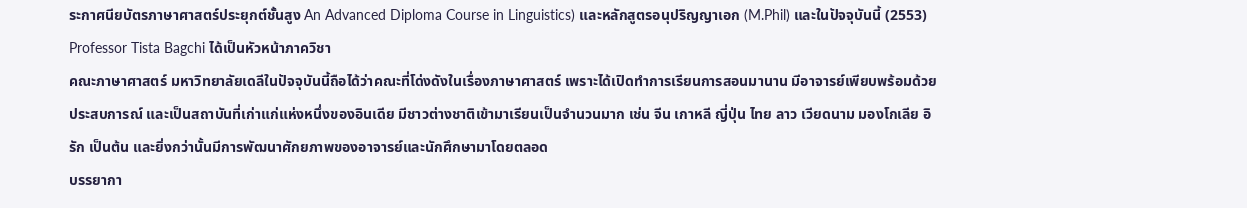ระกาศนียบัตรภาษาศาสตร์ประยุกต์ชั้นสูง An Advanced Diploma Course in Linguistics) และหลักสูตรอนุปริญญาเอก (M.Phil) และในปัจจุบันนี้ (2553) Professor Tista Bagchi ได้เป็นหัวหน้าภาควิชา
คณะภาษาศาสตร์ มหาวิทยาลัยเดลีในปัจจุบันนี้ถือได้ว่าคณะที่โด่งดังในเรื่องภาษาศาสตร์ เพราะได้เปิดทำการเรียนการสอนมานาน มีอาจารย์เพียบพร้อมด้วยประสบการณ์ และเป็นสถาบันที่เก่าแก่แห่งหนึ่งของอินเดีย มีชาวต่างชาติเข้ามาเรียนเป็นจำนวนมาก เช่น จีน เกาหลี ญี่ปุ่น ไทย ลาว เวียดนาม มองโกเลีย อิรัก เป็นต้น และยิ่งกว่านั้นมีการพัฒนาศักยภาพของอาจารย์และนักศึกษามาโดยตลอด
บรรยากา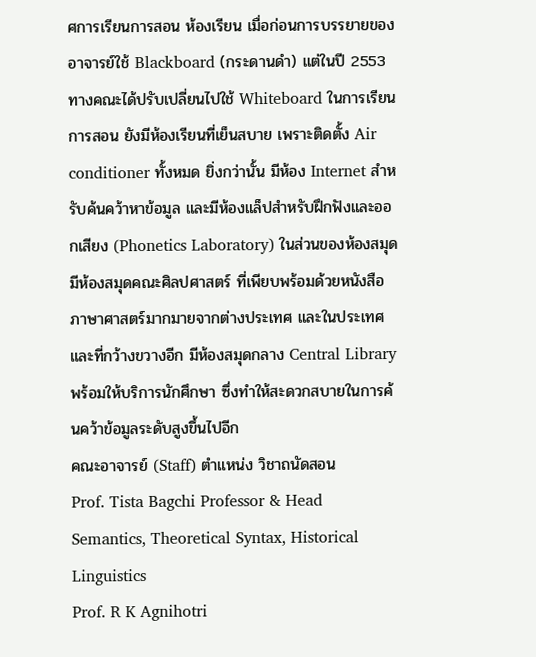ศการเรียนการสอน ห้องเรียน เมื่อก่อนการบรรยายของอาจารย์ใช้ Blackboard (กระดานดำ) แต่ในปี 2553 ทางคณะได้ปรับเปลี่ยนไปใช้ Whiteboard ในการเรียนการสอน ยังมีห้องเรียนที่เย็นสบาย เพราะติดตั้ง Air conditioner ทั้งหมด ยิ่งกว่านั้น มีห้อง Internet สำหรับค้นคว้าหาข้อมูล และมีห้องแล็ปสำหรับฝึกฟังและออกเสียง (Phonetics Laboratory) ในส่วนของห้องสมุด มีห้องสมุดคณะศิลปศาสตร์ ที่เพียบพร้อมด้วยหนังสือภาษาศาสตร์มากมายจากต่างประเทศ และในประเทศ และที่กว้างขวางอีก มีห้องสมุดกลาง Central Library พร้อมให้บริการนักศึกษา ซึ่งทำให้สะดวกสบายในการค้นคว้าข้อมูลระดับสูงขึ้นไปอีก
คณะอาจารย์ (Staff) ตำแหน่ง วิชาถนัดสอน
Prof. Tista Bagchi Professor & Head Semantics, Theoretical Syntax, Historical Linguistics
Prof. R K Agnihotri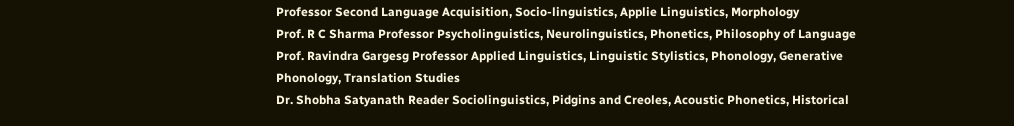Professor Second Language Acquisition, Socio-linguistics, Applie Linguistics, Morphology
Prof. R C Sharma Professor Psycholinguistics, Neurolinguistics, Phonetics, Philosophy of Language
Prof. Ravindra Gargesg Professor Applied Linguistics, Linguistic Stylistics, Phonology, Generative Phonology, Translation Studies
Dr. Shobha Satyanath Reader Sociolinguistics, Pidgins and Creoles, Acoustic Phonetics, Historical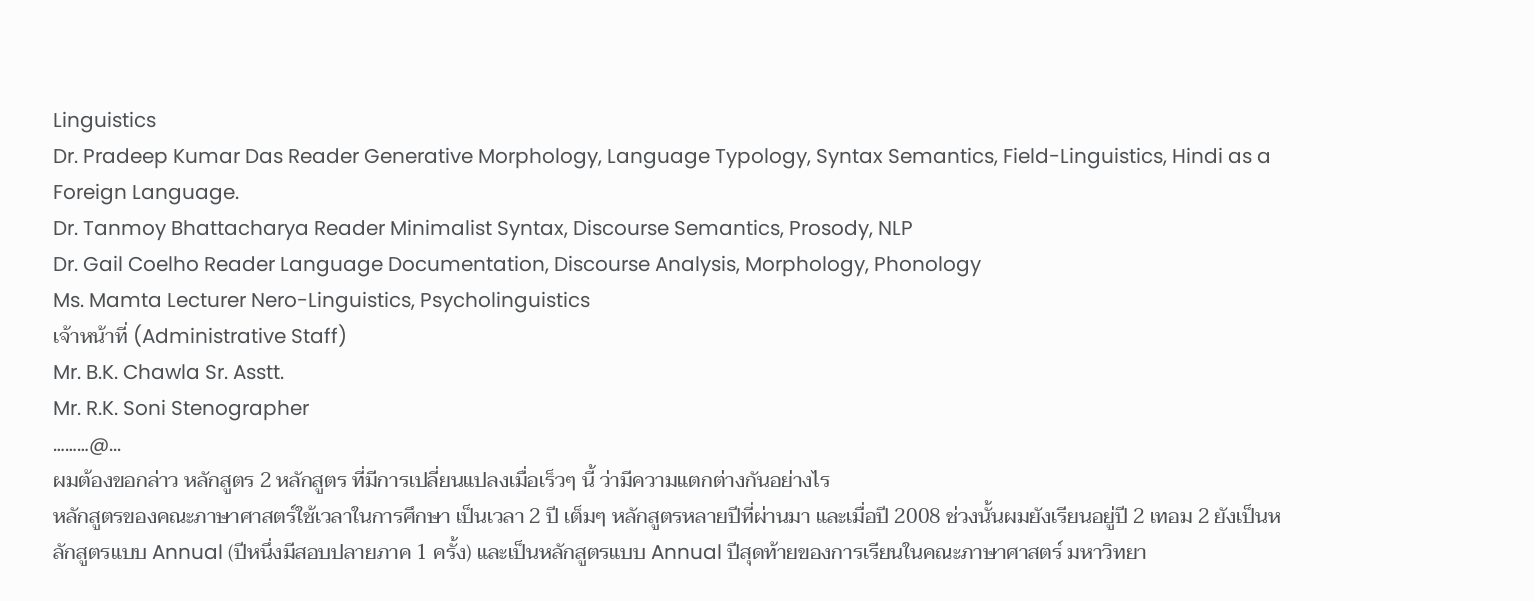Linguistics
Dr. Pradeep Kumar Das Reader Generative Morphology, Language Typology, Syntax Semantics, Field-Linguistics, Hindi as a Foreign Language.
Dr. Tanmoy Bhattacharya Reader Minimalist Syntax, Discourse Semantics, Prosody, NLP
Dr. Gail Coelho Reader Language Documentation, Discourse Analysis, Morphology, Phonology
Ms. Mamta Lecturer Nero-Linguistics, Psycholinguistics
เจ้าหน้าที่ (Administrative Staff)
Mr. B.K. Chawla Sr. Asstt.
Mr. R.K. Soni Stenographer
………@...
ผมต้องขอกล่าว หลักสูตร 2 หลักสูตร ที่มีการเปลี่ยนแปลงเมื่อเร็วๆ นี้ ว่ามีความแตกต่างกันอย่างไร
หลักสูตรของคณะภาษาศาสตร์ใช้เวลาในการศึกษา เป็นเวลา 2 ปี เต็มๆ หลักสูตรหลายปีที่ผ่านมา และเมื่อปี 2008 ช่วงนั้นผมยังเรียนอยู่ปี 2 เทอม 2 ยังเป็นหลักสูตรแบบ Annual (ปีหนึ่งมีสอบปลายภาค 1 ครั้ง) และเป็นหลักสูตรแบบ Annual ปีสุดท้ายของการเรียนในคณะภาษาศาสตร์ มหาวิทยา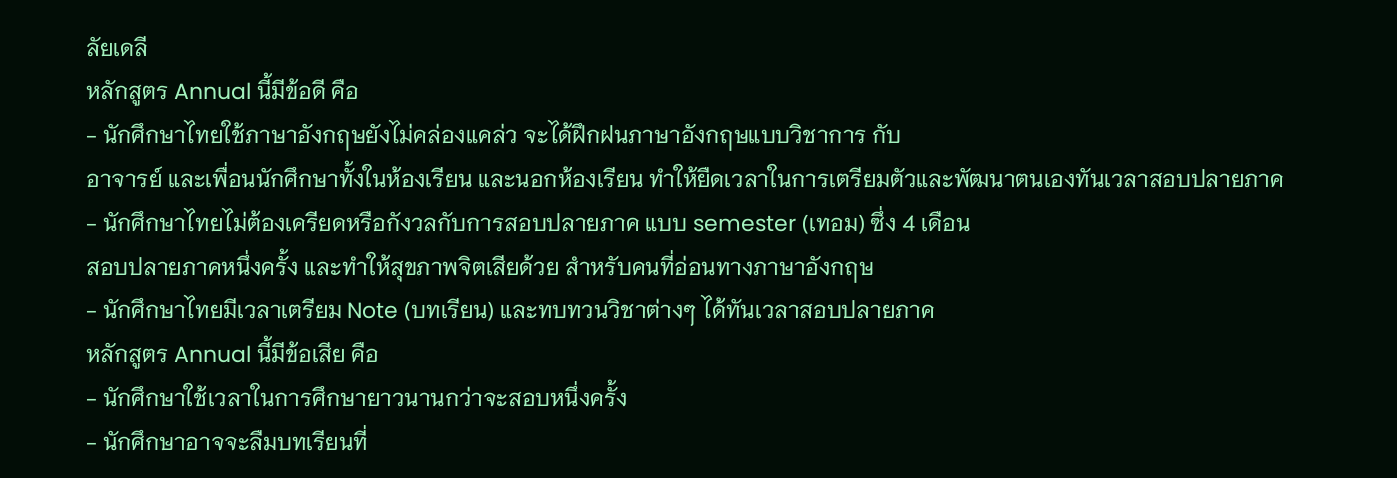ลัยเดลี
หลักสูตร Annual นี้มีข้อดี คือ
- นักศึกษาไทยใช้ภาษาอังกฤษยังไม่คล่องแคล่ว จะได้ฝึกฝนภาษาอังกฤษแบบวิชาการ กับ
อาจารย์ และเพื่อนนักศึกษาทั้งในห้องเรียน และนอกห้องเรียน ทำให้ยืดเวลาในการเตรียมตัวและพัฒนาตนเองทันเวลาสอบปลายภาค
- นักศึกษาไทยไม่ต้องเครียดหรือกังวลกับการสอบปลายภาค แบบ semester (เทอม) ซึ่ง 4 เดือน
สอบปลายภาคหนึ่งครั้ง และทำให้สุขภาพจิตเสียด้วย สำหรับคนที่อ่อนทางภาษาอังกฤษ
- นักศึกษาไทยมีเวลาเตรียม Note (บทเรียน) และทบทวนวิชาต่างๆ ได้ทันเวลาสอบปลายภาค
หลักสูตร Annual นี้มีข้อเสีย คือ
- นักศึกษาใช้เวลาในการศึกษายาวนานกว่าจะสอบหนึ่งครั้ง
- นักศึกษาอาจจะลืมบทเรียนที่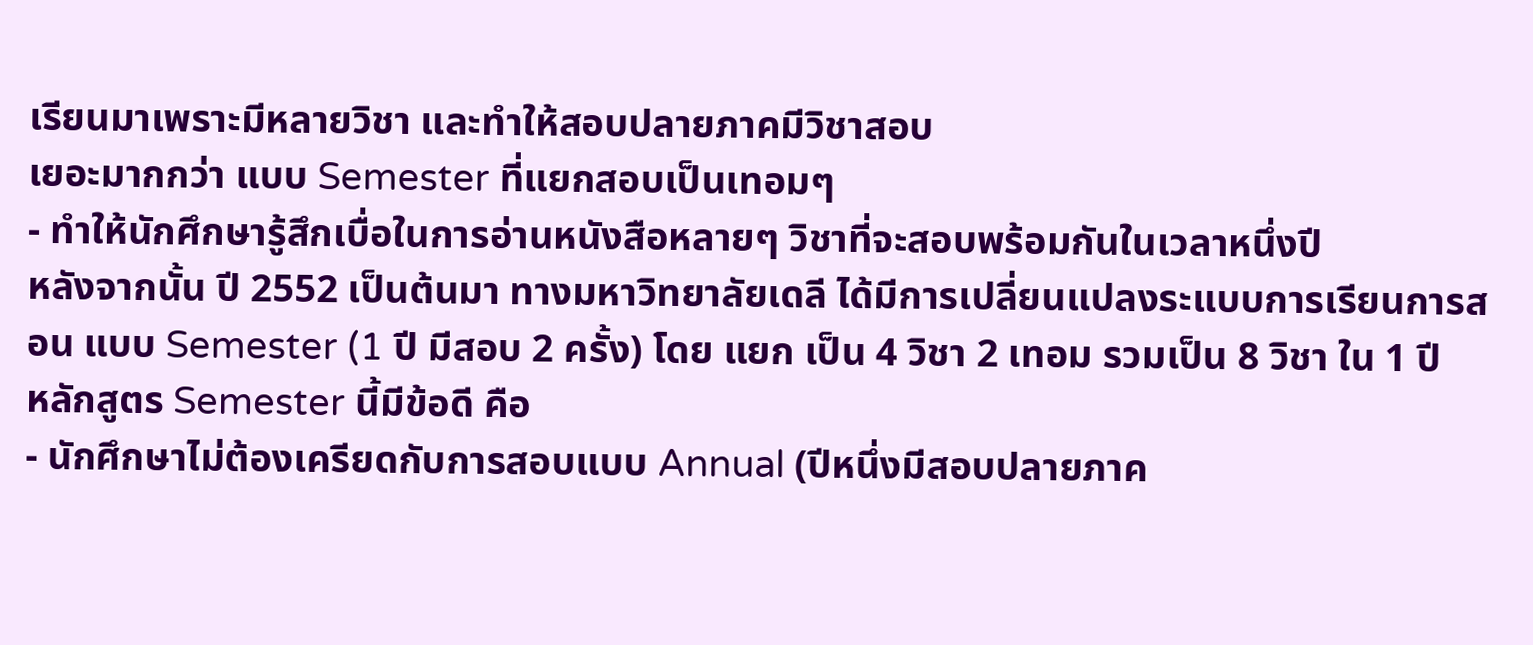เรียนมาเพราะมีหลายวิชา และทำให้สอบปลายภาคมีวิชาสอบ
เยอะมากกว่า แบบ Semester ที่แยกสอบเป็นเทอมๆ
- ทำให้นักศึกษารู้สึกเบื่อในการอ่านหนังสือหลายๆ วิชาที่จะสอบพร้อมกันในเวลาหนึ่งปี
หลังจากนั้น ปี 2552 เป็นต้นมา ทางมหาวิทยาลัยเดลี ได้มีการเปลี่ยนแปลงระแบบการเรียนการสอน แบบ Semester (1 ปี มีสอบ 2 ครั้ง) โดย แยก เป็น 4 วิชา 2 เทอม รวมเป็น 8 วิชา ใน 1 ปี
หลักสูตร Semester นี้มีข้อดี คือ
- นักศึกษาไม่ต้องเครียดกับการสอบแบบ Annual (ปีหนึ่งมีสอบปลายภาค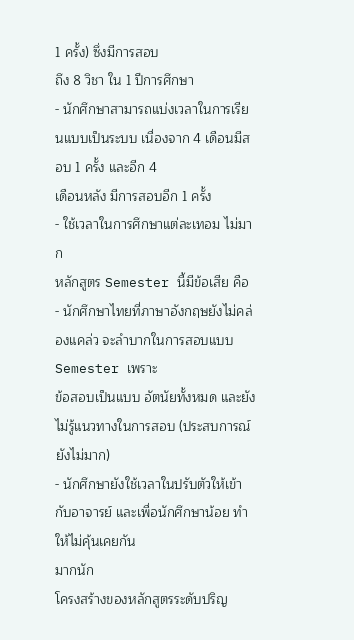1 ครั้ง) ซึ่งมีการสอบ
ถึง 8 วิชา ใน 1 ปีการศึกษา
- นักศึกษาสามารถแบ่งเวลาในการเรียนแบบเป็นระบบ เนื่องจาก 4 เดือนมีสอบ 1 ครั้ง และอีก 4
เดือนหลัง มีการสอบอีก 1 ครั้ง
- ใช้เวลาในการศึกษาแต่ละเทอม ไม่มาก
หลักสูตร Semester นี้มีข้อเสีย คือ
- นักศึกษาไทยที่ภาษาอังกฤษยังไม่คล่องแคล่ว จะลำบากในการสอบแบบ Semester เพราะ
ข้อสอบเป็นแบบ อัตนัยทั้งหมด และยังไม่รู้แนวทางในการสอบ (ประสบการณ์ยังไม่มาก)
- นักศึกษายังใช้เวลาในปรับตัวให้เข้ากับอาจารย์ และเพื่อนักศึกษาน้อย ทำให้ไม่คุ้นเคยกัน
มากนัก
โครงสร้างของหลักสูตรระดับปริญ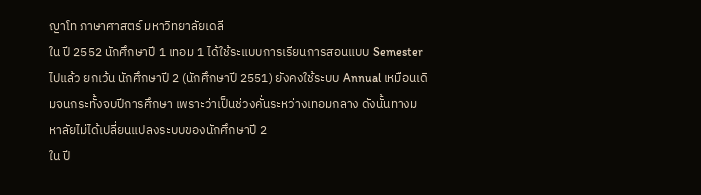ญาโท ภาษาศาสตร์ มหาวิทยาลัยเดลี
ใน ปี 2552 นักศึกษาปี 1 เทอม 1 ได้ใช้ระแบบการเรียนการสอนแบบ Semester ไปแล้ว ยกเว้น นักศึกษาปี 2 (นักศึกษาปี 2551) ยังคงใช้ระบบ Annual เหมือนเดิมจนกระทั้งจบปีการศึกษา เพราะว่าเป็นช่วงคั่นระหว่างเทอมกลาง ดังนั้นทางมหาลัยไม่ได้เปลี่ยนแปลงระบบของนักศึกษาปี 2
ใน ปี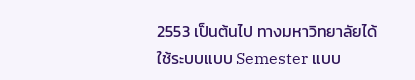2553 เป็นต้นไป ทางมหาวิทยาลัยได้ใช้ระบบแบบ Semester แบบ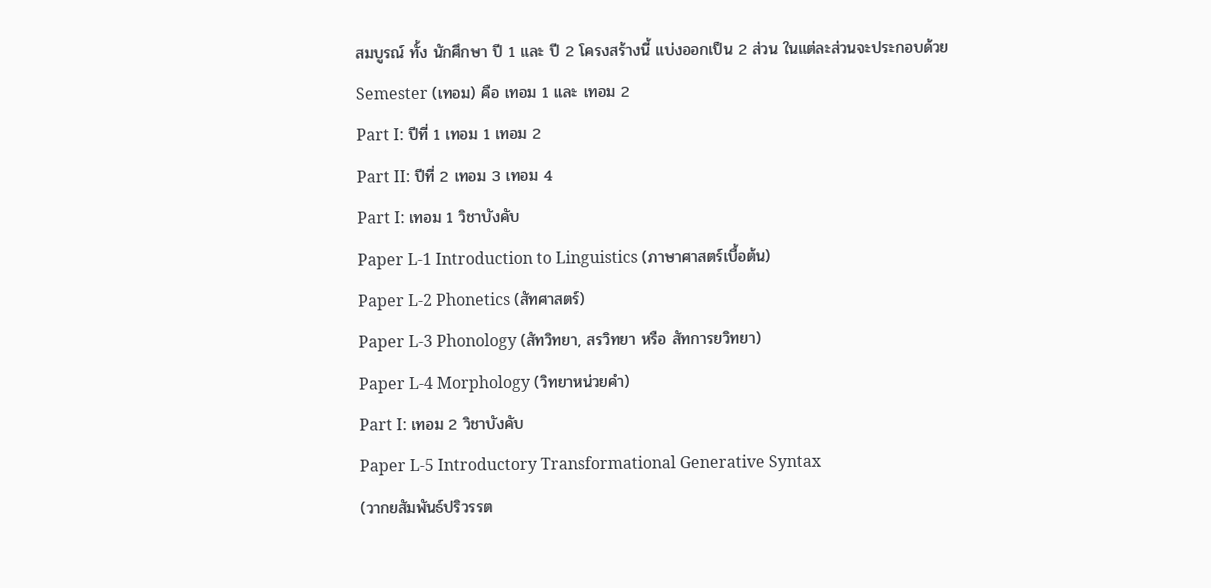สมบูรณ์ ทั้ง นักศึกษา ปี 1 และ ปี 2 โครงสร้างนี้ แบ่งออกเป็น 2 ส่วน ในแต่ละส่วนจะประกอบด้วย Semester (เทอม) คือ เทอม 1 และ เทอม 2
Part I: ปีที่ 1 เทอม 1 เทอม 2
Part II: ปีที่ 2 เทอม 3 เทอม 4
Part I: เทอม 1 วิชาบังคับ
Paper L-1 Introduction to Linguistics (ภาษาศาสตร์เบื้อต้น)
Paper L-2 Phonetics (สัทศาสตร์)
Paper L-3 Phonology (สัทวิทยา, สรวิทยา หรือ สัทการยวิทยา)
Paper L-4 Morphology (วิทยาหน่วยคำ)
Part I: เทอม 2 วิชาบังคับ
Paper L-5 Introductory Transformational Generative Syntax
(วากยสัมพันธ์ปริวรรต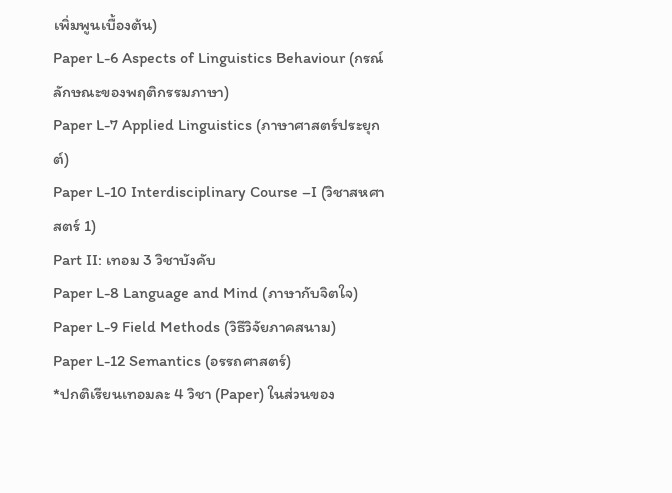เพิ่มพูนเบื้องต้น)
Paper L-6 Aspects of Linguistics Behaviour (กรณ์ลักษณะของพฤติกรรมภาษา)
Paper L-7 Applied Linguistics (ภาษาศาสตร์ประยุกต์)
Paper L-10 Interdisciplinary Course –I (วิชาสหศาสตร์ 1)
Part II: เทอม 3 วิชาบังคับ
Paper L-8 Language and Mind (ภาษากับจิตใจ)
Paper L-9 Field Methods (วิธีวิจัยภาคสนาม)
Paper L-12 Semantics (อรรถศาสตร์)
*ปกติเรียนเทอมละ 4 วิชา (Paper) ในส่วนของ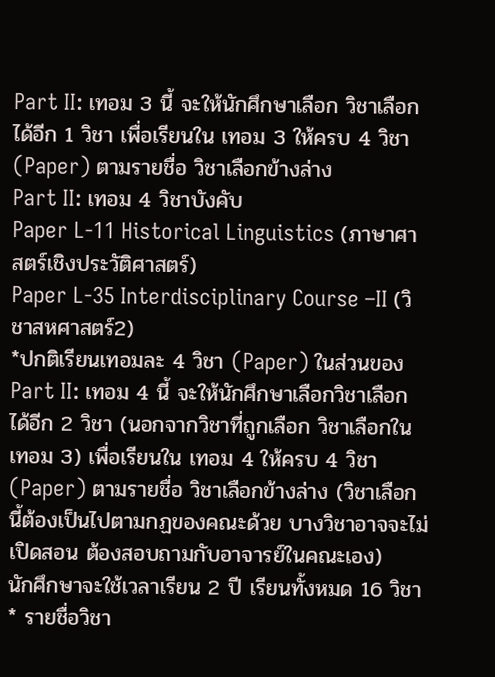Part II: เทอม 3 นี้ จะให้นักศึกษาเลือก วิชาเลือก ได้อีก 1 วิชา เพื่อเรียนใน เทอม 3 ให้ครบ 4 วิชา (Paper) ตามรายชื่อ วิชาเลือกข้างล่าง
Part II: เทอม 4 วิชาบังคับ
Paper L-11 Historical Linguistics (ภาษาศาสตร์เชิงประวัติศาสตร์)
Paper L-35 Interdisciplinary Course –II (วิชาสหศาสตร์2)
*ปกติเรียนเทอมละ 4 วิชา (Paper) ในส่วนของ Part II: เทอม 4 นี้ จะให้นักศึกษาเลือกวิชาเลือกได้อีก 2 วิชา (นอกจากวิชาที่ถูกเลือก วิชาเลือกในเทอม 3) เพื่อเรียนใน เทอม 4 ให้ครบ 4 วิชา (Paper) ตามรายชื่อ วิชาเลือกข้างล่าง (วิชาเลือกนี้ต้องเป็นไปตามกฏของคณะด้วย บางวิชาอาจจะไม่เปิดสอน ต้องสอบถามกับอาจารย์ในคณะเอง)
นักศึกษาจะใช้เวลาเรียน 2 ปี เรียนทั้งหมด 16 วิชา
* รายชื่อวิชา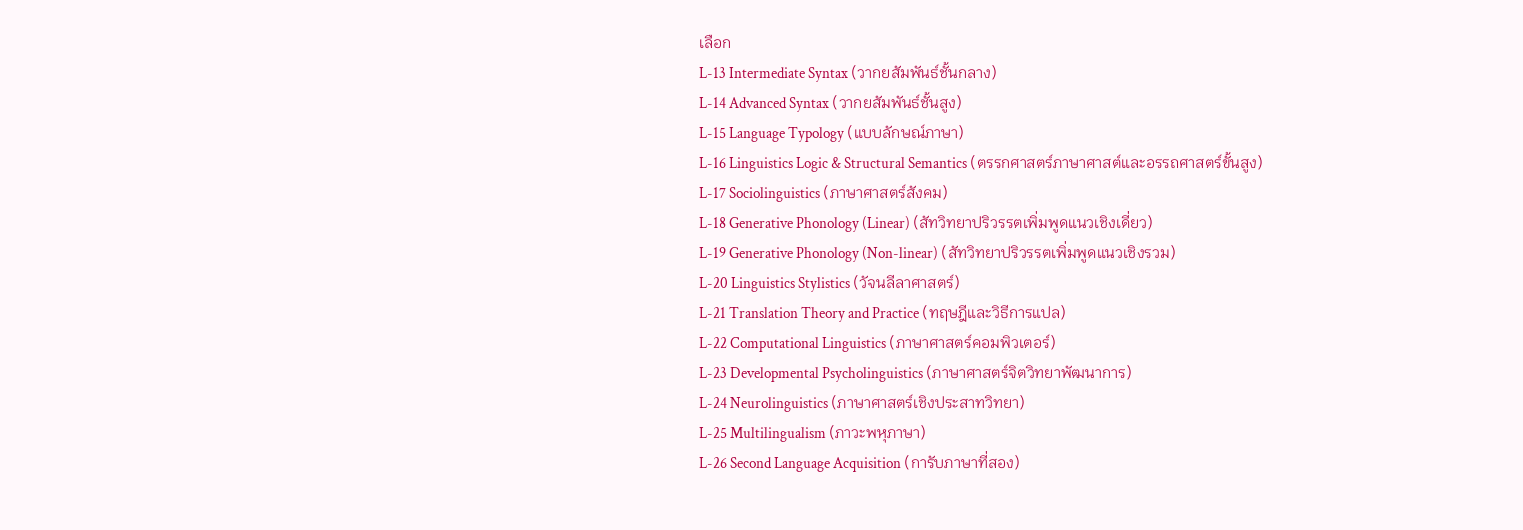เลือก
L-13 Intermediate Syntax (วากยสัมพันธ์ชั้นกลาง)
L-14 Advanced Syntax (วากยสัมพันธ์ชั้นสูง)
L-15 Language Typology (แบบลักษณ์ภาษา)
L-16 Linguistics Logic & Structural Semantics (ตรรกศาสตร์ภาษาศาสต์และอรรถศาสตร์ขั้นสูง)
L-17 Sociolinguistics (ภาษาศาสตร์สังคม)
L-18 Generative Phonology (Linear) (สัทวิทยาปริวรรตเพิ่มพูดแนวเชิงเดี่ยว)
L-19 Generative Phonology (Non-linear) (สัทวิทยาปริวรรตเพิ่มพูดแนวเชิงรวม)
L-20 Linguistics Stylistics (วัจนลีลาศาสตร์)
L-21 Translation Theory and Practice (ทฤษฎีและวิธีการแปล)
L-22 Computational Linguistics (ภาษาศาสตร์คอมพิวเตอร์)
L-23 Developmental Psycholinguistics (ภาษาศาสตร์จิตวิทยาพัฒนาการ)
L-24 Neurolinguistics (ภาษาศาสตร์เชิงประสาทวิทยา)
L-25 Multilingualism (ภาวะพหุภาษา)
L-26 Second Language Acquisition (การับภาษาที่สอง)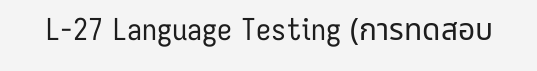L-27 Language Testing (การทดสอบ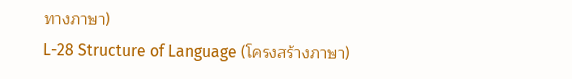ทางภาษา)
L-28 Structure of Language (โครงสร้างภาษา)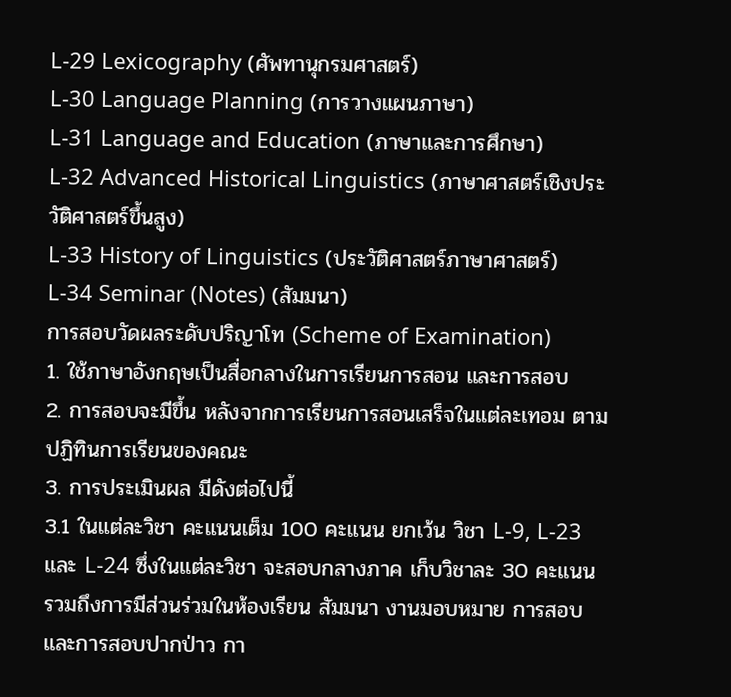L-29 Lexicography (ศัพทานุกรมศาสตร์)
L-30 Language Planning (การวางแผนภาษา)
L-31 Language and Education (ภาษาและการศึกษา)
L-32 Advanced Historical Linguistics (ภาษาศาสตร์เชิงประวัติศาสตร์ขึ้นสูง)
L-33 History of Linguistics (ประวัติศาสตร์ภาษาศาสตร์)
L-34 Seminar (Notes) (สัมมนา)
การสอบวัดผลระดับปริญาโท (Scheme of Examination)
1. ใช้ภาษาอังกฤษเป็นสื่อกลางในการเรียนการสอน และการสอบ
2. การสอบจะมีขึ้น หลังจากการเรียนการสอนเสร็จในแต่ละเทอม ตามปฏิทินการเรียนของคณะ
3. การประเมินผล มีดังต่อไปนี้
3.1 ในแต่ละวิชา คะแนนเต็ม 100 คะแนน ยกเว้น วิชา L-9, L-23 และ L-24 ซึ่งในแต่ละวิชา จะสอบกลางภาค เก็บวิชาละ 30 คะแนน รวมถึงการมีส่วนร่วมในห้องเรียน สัมมนา งานมอบหมาย การสอบ และการสอบปากป่าว กา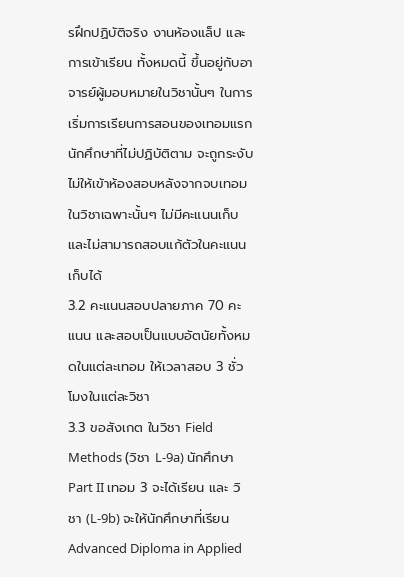รฝึกปฏิบัติจริง งานห้องแล็ป และการเข้าเรียน ทั้งหมดนี้ ขึ้นอยู่กับอาจารย์ผู้มอบหมายในวิชานั้นๆ ในการเริ่มการเรียนการสอนของเทอมแรก นักศึกษาที่ไม่ปฏิบัติตาม จะถูกระงับไม่ให้เข้าห้องสอบหลังจากจบเทอมในวิชาเฉพาะนั้นๆ ไม่มีคะแนนเก็บ และไม่สามารถสอบแก้ตัวในคะแนนเก็บได้
3.2 คะแนนสอบปลายภาค 70 คะแนน และสอบเป็นแบบอัตนัยทั้งหมดในแต่ละเทอม ให้เวลาสอบ 3 ชั่วโมงในแต่ละวิชา
3.3 ขอสังเกต ในวิชา Field Methods (วิชา L-9a) นักศึกษา Part II เทอม 3 จะได้เรียน และ วิชา (L-9b) จะให้นักศึกษาที่เรียน Advanced Diploma in Applied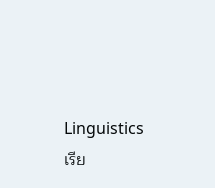Linguistics เรีย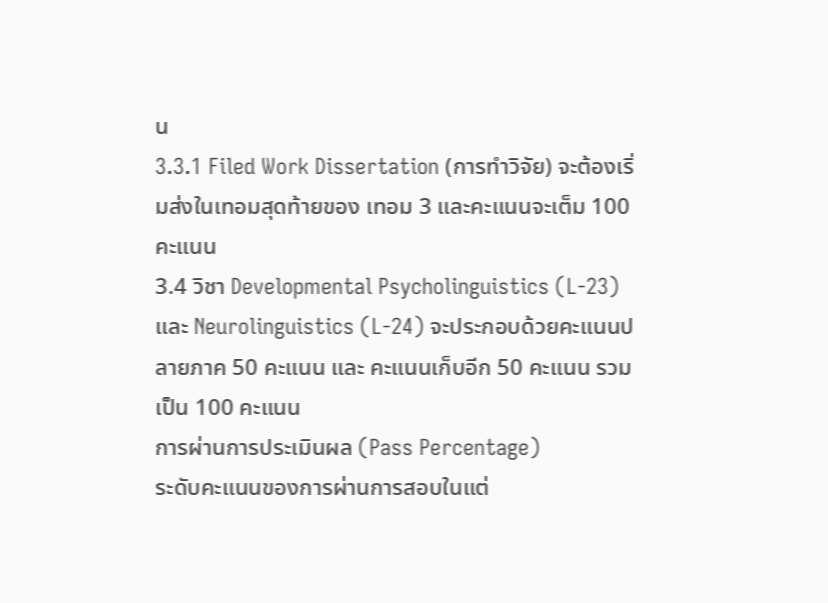น
3.3.1 Filed Work Dissertation (การทำวิจัย) จะต้องเริ่มส่งในเทอมสุดท้ายของ เทอม 3 และคะแนนจะเต็ม 100 คะแนน
3.4 วิชา Developmental Psycholinguistics (L-23) และ Neurolinguistics (L-24) จะประกอบด้วยคะแนนปลายภาค 50 คะแนน และ คะแนนเก็บอีก 50 คะแนน รวมเป็น 100 คะแนน
การผ่านการประเมินผล (Pass Percentage)
ระดับคะแนนของการผ่านการสอบในแต่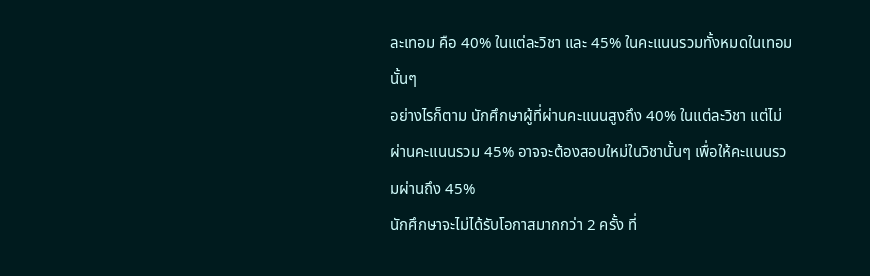ละเทอม คือ 40% ในแต่ละวิชา และ 45% ในคะแนนรวมทั้งหมดในเทอมนั้นๆ
อย่างไรก็ตาม นักศึกษาผู้ที่ผ่านคะแนนสูงถึง 40% ในแต่ละวิชา แต่ไม่ผ่านคะแนนรวม 45% อาจจะต้องสอบใหม่ในวิชานั้นๆ เพื่อให้คะแนนรวมผ่านถึง 45%
นักศึกษาจะไม่ได้รับโอกาสมากกว่า 2 ครั้ง ที่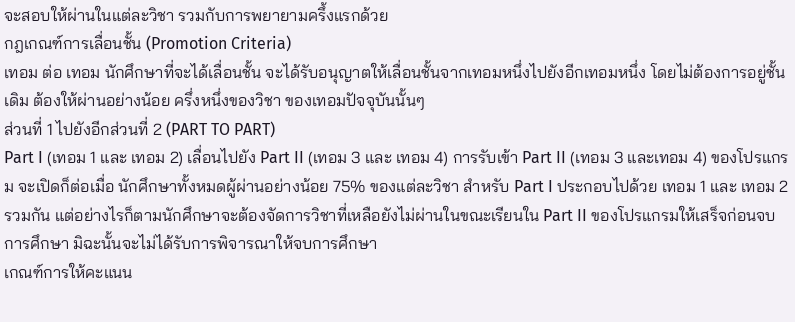จะสอบให้ผ่านในแต่ละวิชา รวมกับการพยายามครึ้งแรกด้วย
กฎเกณฑ์การเลื่อนชั้น (Promotion Criteria)
เทอม ต่อ เทอม นักศึกษาที่จะได้เลื่อนชั้น จะได้รับอนุญาตให้เลื่อนชั้นจากเทอมหนึ่งไปยังอีกเทอมหนึ่ง โดยไม่ต้องการอยู่ชั้นเดิม ต้องให้ผ่านอย่างน้อย ครึ่งหนึ่งของวิชา ของเทอมปัจจุบันนั้นๆ
ส่วนที่ 1 ไปยังอีกส่วนที่ 2 (PART TO PART)
Part I (เทอม 1 และ เทอม 2) เลื่อนไปยัง Part II (เทอม 3 และ เทอม 4) การรับเข้า Part II (เทอม 3 และเทอม 4) ของโปรแกรม จะเปิดก็ต่อเมื่อ นักศึกษาทั้งหมดผู้ผ่านอย่างน้อย 75% ของแต่ละวิชา สำหรับ Part I ประกอบไปด้วย เทอม 1 และ เทอม 2 รวมกัน แต่อย่างไรก็ตามนักศึกษาจะต้องจัดการวิชาที่เหลือยังไม่ผ่านในขณะเรียนใน Part II ของโปรแกรมให้เสร็จก่อนจบการศึกษา มิฉะนั้นจะไม่ได้รับการพิจารณาให้จบการศึกษา
เกณฑ์การให้คะแนน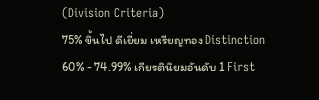(Division Criteria)
75% ขึ้นไป ดีเยี่ยม เหรียญทอง Distinction
60% - 74.99% เกียรตินิยมอันดับ 1 First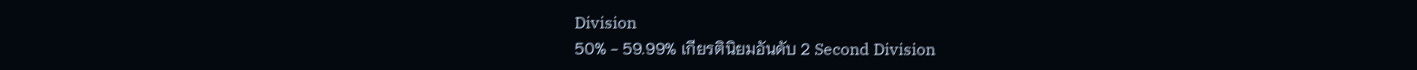Division
50% - 59.99% เกียรตินิยมอันดับ 2 Second Division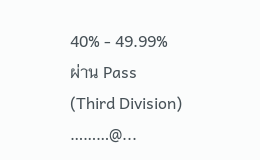40% - 49.99% ผ่าน Pass (Third Division)
………@...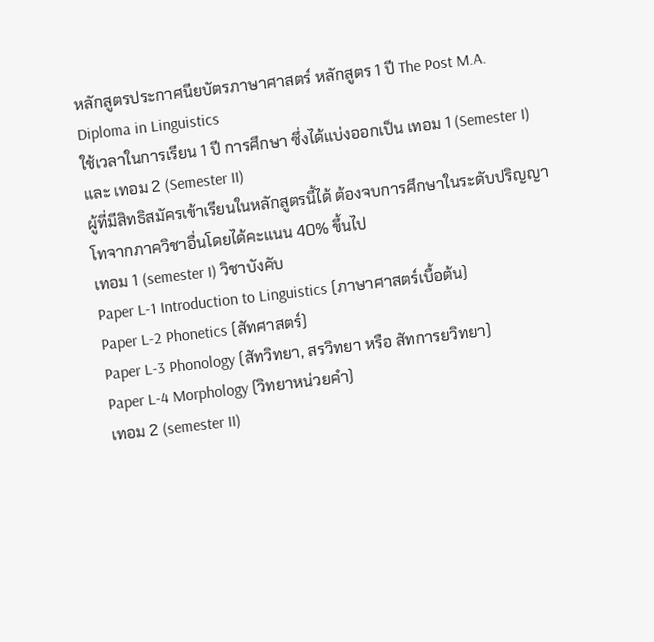หลักสูตรประกาศนียบัตรภาษาศาสตร์ หลักสูตร 1 ปี The Post M.A. Diploma in Linguistics
ใช้เวลาในการเรียน 1 ปี การศึกษา ซึ่งได้แบ่งออกเป็น เทอม 1 (Semester I) และ เทอม 2 (Semester II)
ผู้ที่มีสิทธิสมัครเข้าเรียนในหลักสูตรนี้ได้ ต้องจบการศึกษาในระดับปริญญาโทจากภาควิชาอื่นโดยได้คะแนน 40% ขึ้นไป
เทอม 1 (semester I) วิชาบังคับ
Paper L-1 Introduction to Linguistics (ภาษาศาสตร์เบื้อต้น)
Paper L-2 Phonetics (สัทศาสตร์)
Paper L-3 Phonology (สัทวิทยา, สรวิทยา หรือ สัทการยวิทยา)
Paper L-4 Morphology (วิทยาหน่วยคำ)
เทอม 2 (semester II)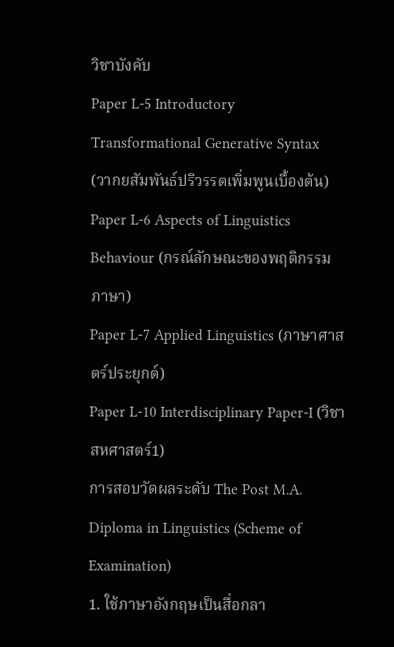วิชาบังคับ
Paper L-5 Introductory Transformational Generative Syntax
(วากยสัมพันธ์ปริวรรตเพิ่มพูนเบื้องต้น)
Paper L-6 Aspects of Linguistics Behaviour (กรณ์ลักษณะของพฤติกรรมภาษา)
Paper L-7 Applied Linguistics (ภาษาศาสตร์ประยุกต์)
Paper L-10 Interdisciplinary Paper-I (วิชาสหศาสตร์1)
การสอบวัดผลระดับ The Post M.A. Diploma in Linguistics (Scheme of Examination)
1. ใช้ภาษาอังกฤษเป็นสื่อกลา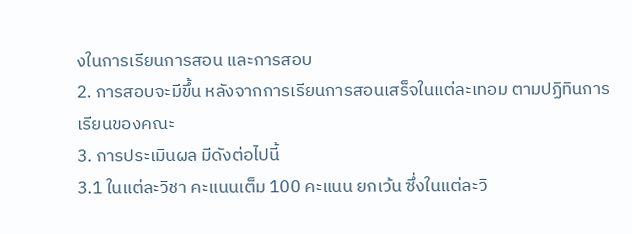งในการเรียนการสอน และการสอบ
2. การสอบจะมีขึ้น หลังจากการเรียนการสอนเสร็จในแต่ละเทอม ตามปฏิทินการเรียนของคณะ
3. การประเมินผล มีดังต่อไปนี้
3.1 ในแต่ละวิชา คะแนนเต็ม 100 คะแนน ยกเว้น ซึ่งในแต่ละวิ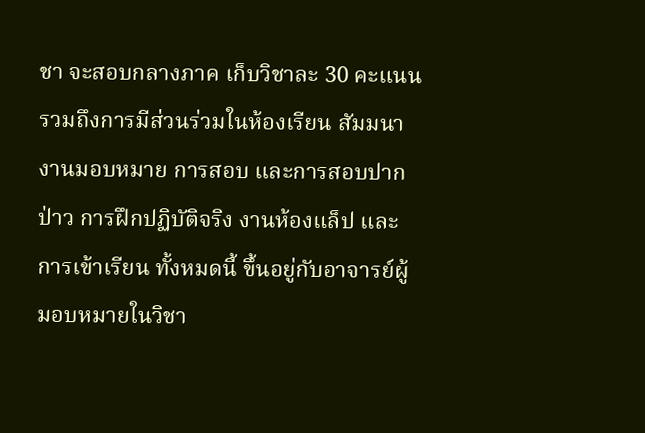ชา จะสอบกลางภาค เก็บวิชาละ 30 คะแนน รวมถึงการมีส่วนร่วมในห้องเรียน สัมมนา งานมอบหมาย การสอบ และการสอบปากป่าว การฝึกปฏิบัติจริง งานห้องแล็ป และการเข้าเรียน ทั้งหมดนี้ ขึ้นอยู่กับอาจารย์ผู้มอบหมายในวิชา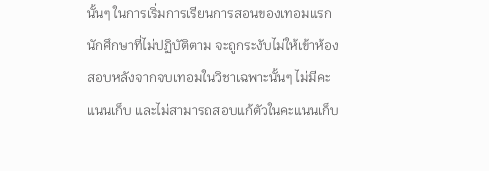นั้นๆ ในการเริ่มการเรียนการสอนของเทอมแรก นักศึกษาที่ไม่ปฏิบัติตาม จะถูกระงับไม่ให้เข้าห้องสอบหลังจากจบเทอมในวิชาเฉพาะนั้นๆ ไม่มีคะแนนเก็บ และไม่สามารถสอบแก้ตัวในคะแนนเก็บ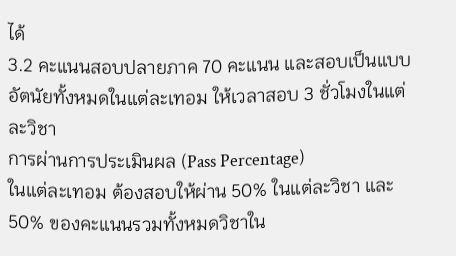ได้
3.2 คะแนนสอบปลายภาค 70 คะแนน และสอบเป็นแบบอัตนัยทั้งหมดในแต่ละเทอม ให้เวลาสอบ 3 ชั่วโมงในแต่ละวิชา
การผ่านการประเมินผล (Pass Percentage)
ในแต่ละเทอม ต้องสอบให้ผ่าน 50% ในแต่ละวิชา และ 50% ของคะแนนรวมทั้งหมดวิชาใน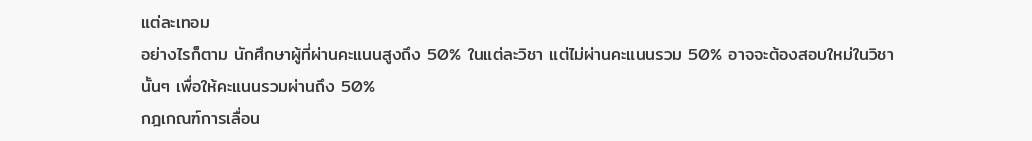แต่ละเทอม
อย่างไรก็ตาม นักศึกษาผู้ที่ผ่านคะแนนสูงถึง 50% ในแต่ละวิชา แต่ไม่ผ่านคะแนนรวม 50% อาจจะต้องสอบใหม่ในวิชานั้นๆ เพื่อให้คะแนนรวมผ่านถึง 50%
กฎเกณฑ์การเลื่อน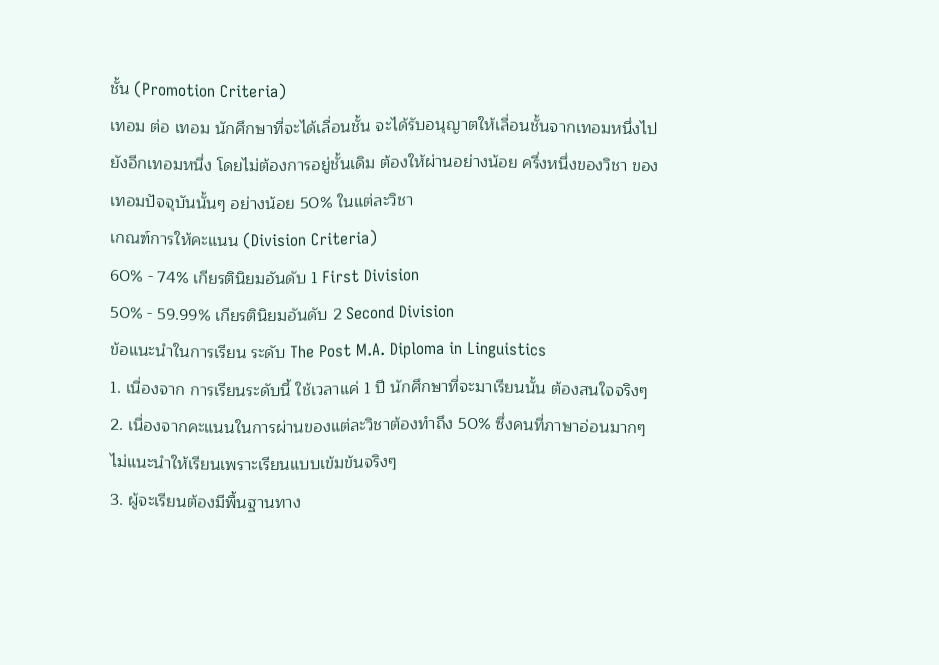ชั้น (Promotion Criteria)
เทอม ต่อ เทอม นักศึกษาที่จะได้เลื่อนชั้น จะได้รับอนุญาตให้เลื่อนชั้นจากเทอมหนึ่งไปยังอีกเทอมหนึ่ง โดยไม่ต้องการอยู่ชั้นเดิม ต้องให้ผ่านอย่างน้อย ครึ่งหนึ่งของวิชา ของเทอมปัจจุบันนั้นๆ อย่างน้อย 50% ในแต่ละวิชา
เกณฑ์การให้คะแนน (Division Criteria)
60% - 74% เกียรตินิยมอันดับ 1 First Division
50% - 59.99% เกียรตินิยมอันดับ 2 Second Division
ข้อแนะนำในการเรียน ระดับ The Post M.A. Diploma in Linguistics
1. เนื่องจาก การเรียนระดับนี้ ใช้เวลาแค่ 1 ปี นักศึกษาที่จะมาเรียนนั้น ต้องสนใจจริงๆ
2. เนื่องจากคะแนนในการผ่านของแต่ละวิชาต้องทำถึง 50% ซึ่งคนที่ภาษาอ่อนมากๆ ไม่แนะนำให้เรียนเพราะเรียนแบบเข้มข้นจริงๆ
3. ผู้จะเรียนต้องมีพื้นฐานทาง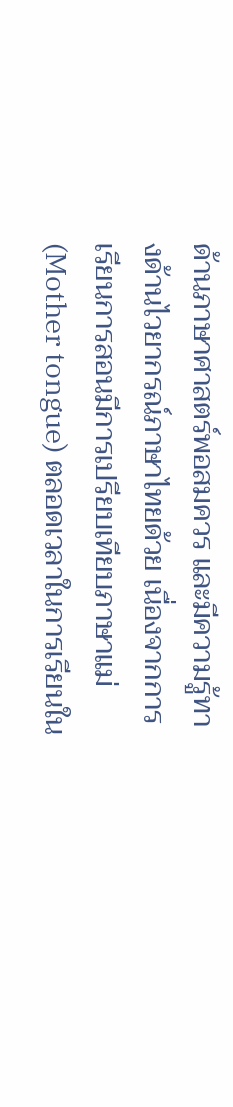ด้านภาษาศาสตร์พอสมควร และมีความรู้ทางด้านไวยากรณ์ภาษาไทยด้วย เนื่องจากการเรียนการสอนมีการเปรียบเทียบภาษาแม่ (Mother tongue) ตลอดเวลาในการเรียนใน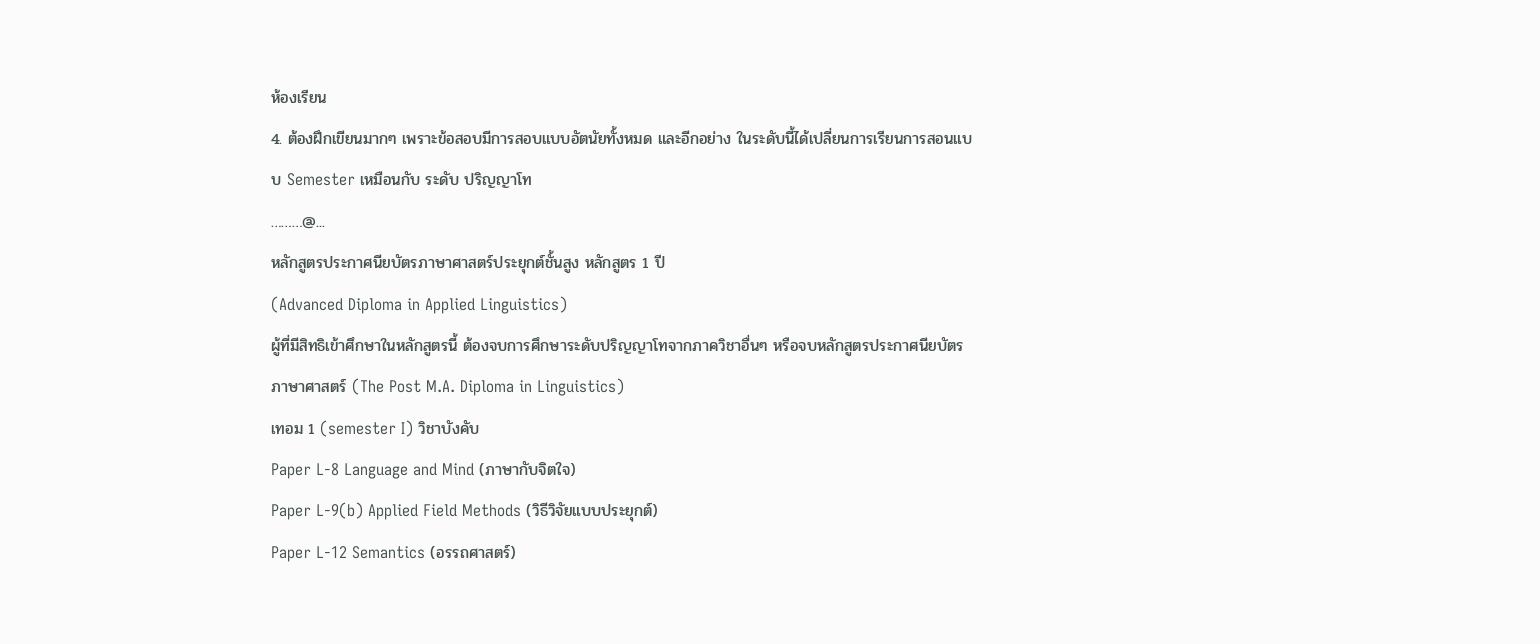ห้องเรียน
4. ต้องฝึกเขียนมากๆ เพราะข้อสอบมีการสอบแบบอัตนัยทั้งหมด และอีกอย่าง ในระดับนี้ได้เปลี่ยนการเรียนการสอนแบบ Semester เหมือนกับ ระดับ ปริญญาโท
………@...
หลักสูตรประกาศนียบัตรภาษาศาสตร์ประยุกต์ชั้นสูง หลักสูตร 1 ปี
(Advanced Diploma in Applied Linguistics)
ผู้ที่มีสิทธิเข้าศึกษาในหลักสูตรนี้ ต้องจบการศึกษาระดับปริญญาโทจากภาควิชาอื่นๆ หรือจบหลักสูตรประกาศนียบัตรภาษาศาสตร์ (The Post M.A. Diploma in Linguistics)
เทอม 1 (semester I) วิชาบังคับ
Paper L-8 Language and Mind (ภาษากับจิตใจ)
Paper L-9(b) Applied Field Methods (วิธีวิจัยแบบประยุกต์)
Paper L-12 Semantics (อรรถศาสตร์)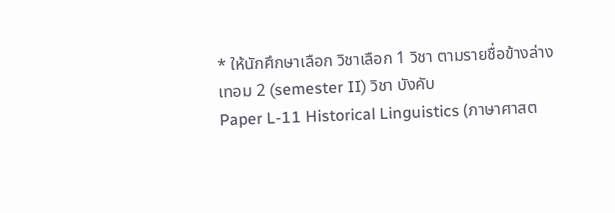* ให้นักศึกษาเลือก วิชาเลือก 1 วิชา ตามรายชื่อข้างล่าง
เทอม 2 (semester II) วิชา บังคับ
Paper L-11 Historical Linguistics (ภาษาศาสต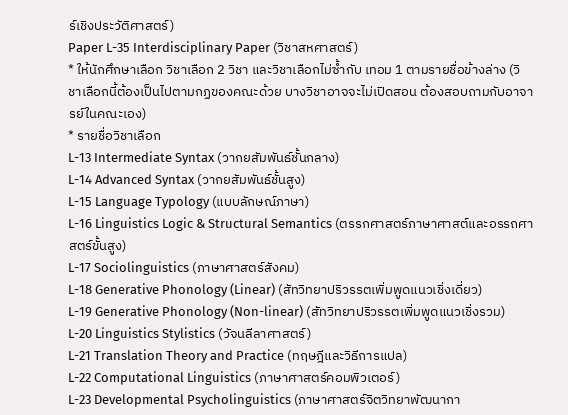ร์เชิงประวัติศาสตร์)
Paper L-35 Interdisciplinary Paper (วิชาสหศาสตร์)
* ให้นักศึกษาเลือก วิชาเลือก 2 วิชา และวิชาเลือกไม่ซ้ำกับ เทอม 1 ตามรายชื่อข้างล่าง (วิชาเลือกนี้ต้องเป็นไปตามกฏของคณะด้วย บางวิชาอาจจะไม่เปิดสอน ต้องสอบถามกับอาจารย์ในคณะเอง)
* รายชื่อวิชาเลือก
L-13 Intermediate Syntax (วากยสัมพันธ์ชั้นกลาง)
L-14 Advanced Syntax (วากยสัมพันธ์ชั้นสูง)
L-15 Language Typology (แบบลักษณ์ภาษา)
L-16 Linguistics Logic & Structural Semantics (ตรรกศาสตร์ภาษาศาสต์และอรรถศาสตร์ขั้นสูง)
L-17 Sociolinguistics (ภาษาศาสตร์สังคม)
L-18 Generative Phonology (Linear) (สัทวิทยาปริวรรตเพิ่มพูดแนวเชิ่งเดี่ยว)
L-19 Generative Phonology (Non-linear) (สัทวิทยาปริวรรตเพิ่มพูดแนวเชิ่งรวม)
L-20 Linguistics Stylistics (วัจนลีลาศาสตร์)
L-21 Translation Theory and Practice (ทฤษฎีและวิธีการแปล)
L-22 Computational Linguistics (ภาษาศาสตร์คอมพิวเตอร์)
L-23 Developmental Psycholinguistics (ภาษาศาสตร์จิตวิทยาพัฒนากา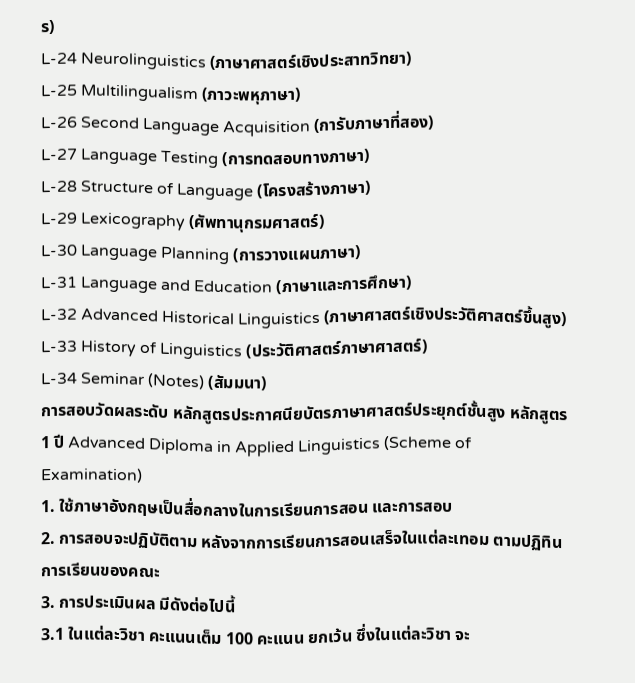ร)
L-24 Neurolinguistics (ภาษาศาสตร์เชิงประสาทวิทยา)
L-25 Multilingualism (ภาวะพหุภาษา)
L-26 Second Language Acquisition (การับภาษาที่สอง)
L-27 Language Testing (การทดสอบทางภาษา)
L-28 Structure of Language (โครงสร้างภาษา)
L-29 Lexicography (ศัพทานุกรมศาสตร์)
L-30 Language Planning (การวางแผนภาษา)
L-31 Language and Education (ภาษาและการศึกษา)
L-32 Advanced Historical Linguistics (ภาษาศาสตร์เชิงประวัติศาสตร์ขึ้นสูง)
L-33 History of Linguistics (ประวัติศาสตร์ภาษาศาสตร์)
L-34 Seminar (Notes) (สัมมนา)
การสอบวัดผลระดับ หลักสูตรประกาศนียบัตรภาษาศาสตร์ประยุกต์ชั้นสูง หลักสูตร 1 ปี Advanced Diploma in Applied Linguistics (Scheme of Examination)
1. ใช้ภาษาอังกฤษเป็นสื่อกลางในการเรียนการสอน และการสอบ
2. การสอบจะปฏิบัติตาม หลังจากการเรียนการสอนเสร็จในแต่ละเทอม ตามปฏิทินการเรียนของคณะ
3. การประเมินผล มีดังต่อไปนี้
3.1 ในแต่ละวิชา คะแนนเต็ม 100 คะแนน ยกเว้น ซึ่งในแต่ละวิชา จะ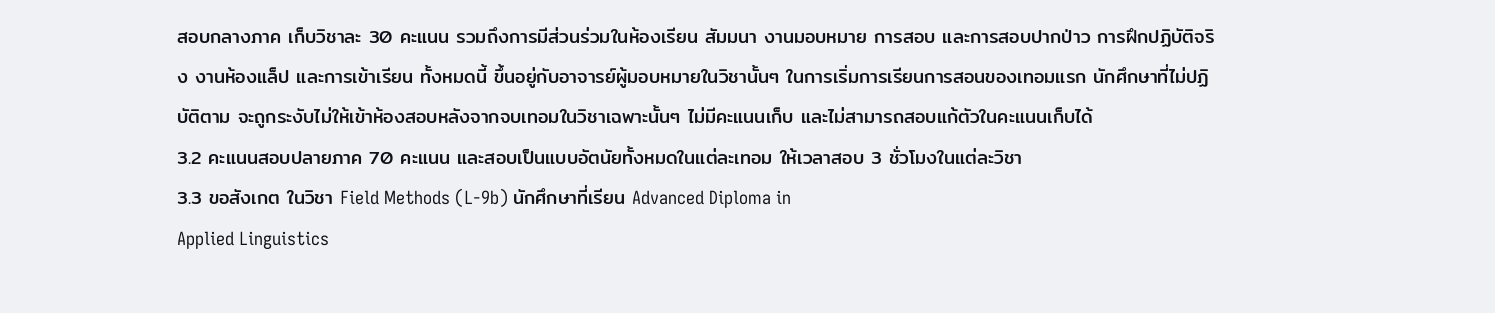สอบกลางภาค เก็บวิชาละ 30 คะแนน รวมถึงการมีส่วนร่วมในห้องเรียน สัมมนา งานมอบหมาย การสอบ และการสอบปากป่าว การฝึกปฏิบัติจริง งานห้องแล็ป และการเข้าเรียน ทั้งหมดนี้ ขึ้นอยู่กับอาจารย์ผู้มอบหมายในวิชานั้นๆ ในการเริ่มการเรียนการสอนของเทอมแรก นักศึกษาที่ไม่ปฏิบัติตาม จะถูกระงับไม่ให้เข้าห้องสอบหลังจากจบเทอมในวิชาเฉพาะนั้นๆ ไม่มีคะแนนเก็บ และไม่สามารถสอบแก้ตัวในคะแนนเก็บได้
3.2 คะแนนสอบปลายภาค 70 คะแนน และสอบเป็นแบบอัตนัยทั้งหมดในแต่ละเทอม ให้เวลาสอบ 3 ชั่วโมงในแต่ละวิชา
3.3 ขอสังเกต ในวิชา Field Methods (L-9b) นักศึกษาที่เรียน Advanced Diploma in
Applied Linguistics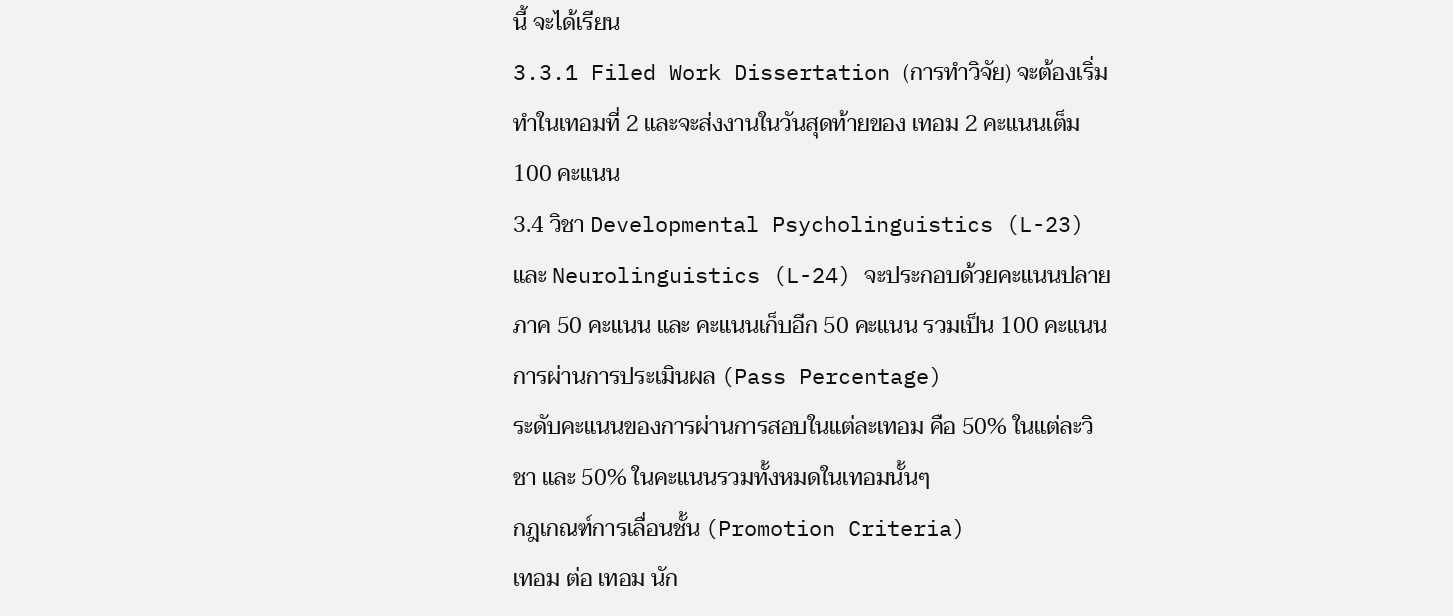นี้ จะได้เรียน
3.3.1 Filed Work Dissertation (การทำวิจัย) จะต้องเริ่มทำในเทอมที่ 2 และจะส่งงานในวันสุดท้ายของ เทอม 2 คะแนนเต็ม 100 คะแนน
3.4 วิชา Developmental Psycholinguistics (L-23) และ Neurolinguistics (L-24) จะประกอบด้วยคะแนนปลายภาค 50 คะแนน และ คะแนนเก็บอีก 50 คะแนน รวมเป็น 100 คะแนน
การผ่านการประเมินผล (Pass Percentage)
ระดับคะแนนของการผ่านการสอบในแต่ละเทอม คือ 50% ในแต่ละวิชา และ 50% ในคะแนนรวมทั้งหมดในเทอมนั้นๆ
กฎเกณฑ์การเลื่อนชั้น (Promotion Criteria)
เทอม ต่อ เทอม นัก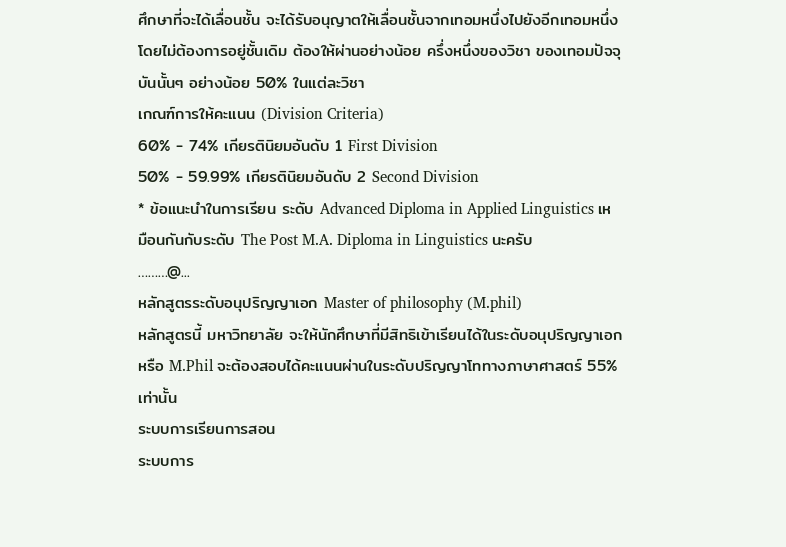ศึกษาที่จะได้เลื่อนชั้น จะได้รับอนุญาตให้เลื่อนชั้นจากเทอมหนึ่งไปยังอีกเทอมหนึ่ง โดยไม่ต้องการอยู่ชั้นเดิม ต้องให้ผ่านอย่างน้อย ครึ่งหนึ่งของวิชา ของเทอมปัจจุบันนั้นๆ อย่างน้อย 50% ในแต่ละวิชา
เกณฑ์การให้คะแนน (Division Criteria)
60% - 74% เกียรตินิยมอันดับ 1 First Division
50% - 59.99% เกียรตินิยมอันดับ 2 Second Division
* ข้อแนะนำในการเรียน ระดับ Advanced Diploma in Applied Linguistics เหมือนกันกับระดับ The Post M.A. Diploma in Linguistics นะครับ
………@...
หลักสูตรระดับอนุปริญญาเอก Master of philosophy (M.phil)
หลักสูตรนี้ มหาวิทยาลัย จะให้นักศึกษาที่มีสิทธิเข้าเรียนได้ในระดับอนุปริญญาเอก หรือ M.Phil จะต้องสอบได้คะแนนผ่านในระดับปริญญาโททางภาษาศาสตร์ 55% เท่านั้น
ระบบการเรียนการสอน
ระบบการ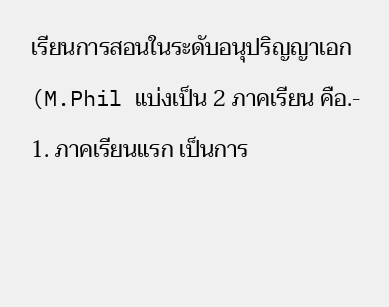เรียนการสอนในระดับอนุปริญญาเอก (M.Phil แบ่งเป็น 2 ภาคเรียน คือ.-
1. ภาคเรียนแรก เป็นการ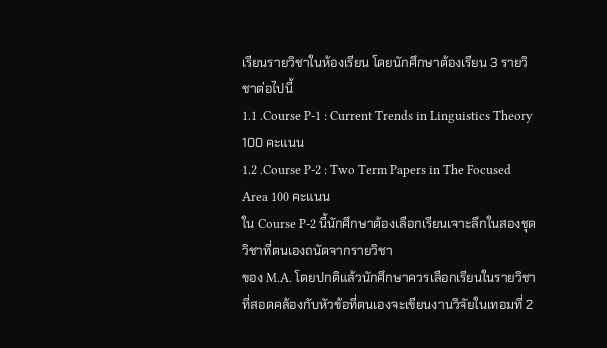เรียนรายวิชาในห้องเรียน โดยนักศึกษาต้องเรียน 3 รายวิชาต่อไปนี้
1.1 .Course P-1 : Current Trends in Linguistics Theory 100 คะแนน
1.2 .Course P-2 : Two Term Papers in The Focused Area 100 คะแนน
ใน Course P-2 นี้นักศึกษาต้องเลือกเรียนเจาะลึกในสองชุดวิชาที่ตนเองถนัดจากรายวิชา
ของ M.A. โดยปกติแล้วนักศึกษาควรเลือกเรียนในรายวิชาที่สอดคล้องกับหัวข้อที่ตนเองจะเขียนงานวิจัยในเทอมที่ 2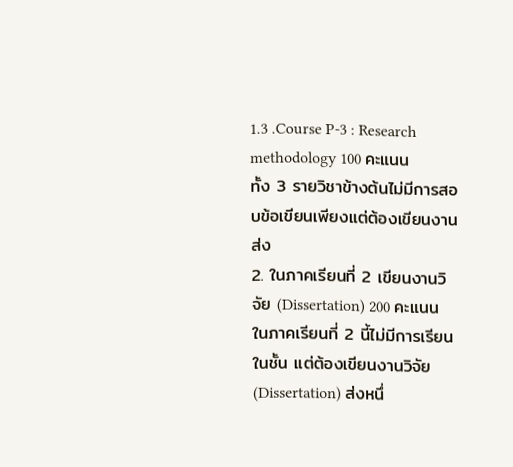1.3 .Course P-3 : Research methodology 100 คะแนน
ทั้ง 3 รายวิชาข้างต้นไม่มีการสอบข้อเขียนเพียงแต่ต้องเขียนงานส่ง
2. ในภาคเรียนที่ 2 เขียนงานวิจัย (Dissertation) 200 คะแนน
ในภาคเรียนที่ 2 นี้ไม่มีการเรียนในชั้น แต่ต้องเขียนงานวิจัย (Dissertation) ส่งหนึ่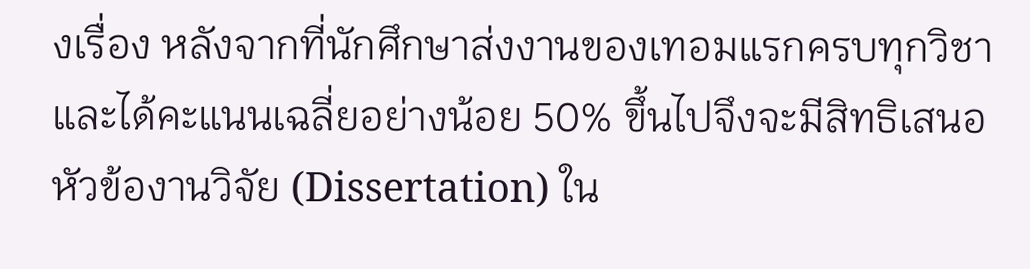งเรื่อง หลังจากที่นักศึกษาส่งงานของเทอมแรกครบทุกวิชา และได้คะแนนเฉลี่ยอย่างน้อย 50% ขึ้นไปจึงจะมีสิทธิเสนอหัวข้องานวิจัย (Dissertation) ใน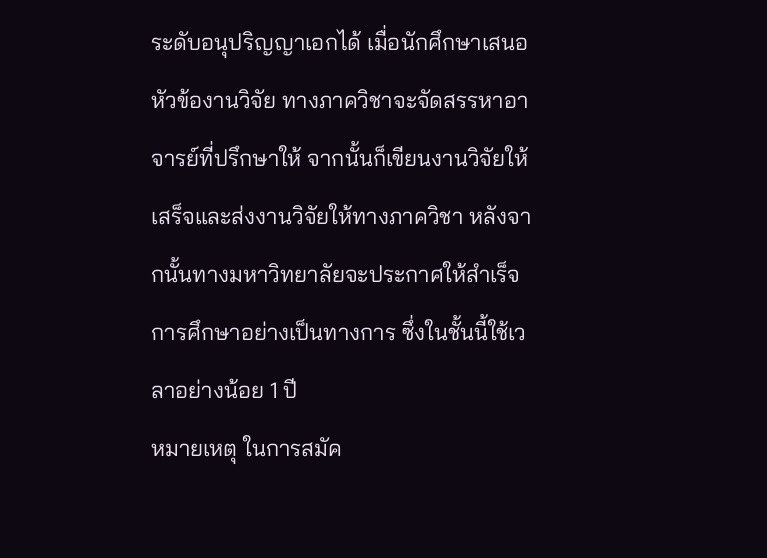ระดับอนุปริญญาเอกได้ เมื่อนักศึกษาเสนอหัวข้องานวิจัย ทางภาควิชาจะจัดสรรหาอาจารย์ที่ปรึกษาให้ จากนั้นก็เขียนงานวิจัยให้เสร็จและส่งงานวิจัยให้ทางภาควิชา หลังจากนั้นทางมหาวิทยาลัยจะประกาศให้สำเร็จการศึกษาอย่างเป็นทางการ ซึ่งในชั้นนี้ใช้เวลาอย่างน้อย 1 ปี
หมายเหตุ ในการสมัค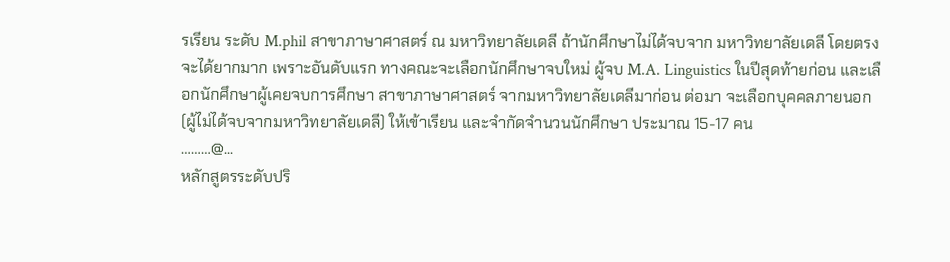รเรียน ระดับ M.phil สาขาภาษาศาสตร์ ณ มหาวิทยาลัยเดลี ถ้านักศึกษาไม่ได้จบจาก มหาวิทยาลัยเดลี โดยตรงจะได้ยากมาก เพราะอันดับแรก ทางคณะจะเลือกนักศึกษาจบใหม่ ผู้จบ M.A. Linguistics ในปีสุดท้ายก่อน และเลือกนักศึกษาผู้เคยจบการศึกษา สาขาภาษาศาสตร์ จากมหาวิทยาลัยเดลีมาก่อน ต่อมา จะเลือกบุคคลภายนอก (ผู้ไม่ได้จบจากมหาวิทยาลัยเดลี) ให้เข้าเรียน และจำกัดจำนวนนักศึกษา ประมาณ 15-17 คน
………@...
หลักสูตรระดับปริ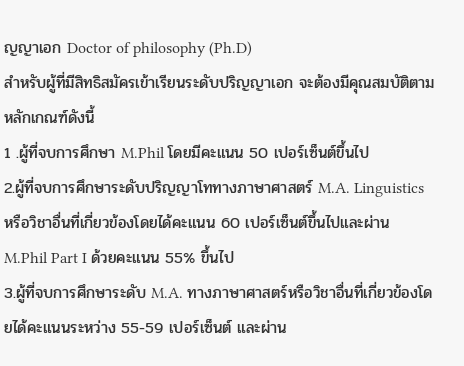ญญาเอก Doctor of philosophy (Ph.D)
สำหรับผู้ที่มีสิทธิสมัครเข้าเรียนระดับปริญญาเอก จะต้องมีคุณสมบัติตามหลักเกณฑ์ดังนี้
1 .ผู้ที่จบการศึกษา M.Phil โดยมีคะแนน 50 เปอร์เซ็นต์ขึ้นไป
2.ผู้ที่จบการศึกษาระดับปริญญาโททางภาษาศาสตร์ M.A. Linguistics หรือวิชาอื่นที่เกี่ยวข้องโดยได้คะแนน 60 เปอร์เซ็นต์ขึ้นไปและผ่าน M.Phil Part I ด้วยคะแนน 55% ขึ้นไป
3.ผู้ที่จบการศึกษาระดับ M.A. ทางภาษาศาสตร์หรือวิชาอื่นที่เกี่ยวข้องโดยได้คะแนนระหว่าง 55-59 เปอร์เซ็นต์ และผ่าน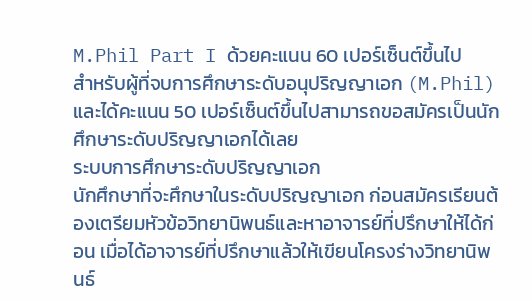M.Phil Part I ด้วยคะแนน 60 เปอร์เซ็นต์ขึ้นไป
สำหรับผู้ที่จบการศึกษาระดับอนุปริญญาเอก (M.Phil) และได้คะแนน 50 เปอร์เซ็นต์ขึ้นไปสามารถขอสมัครเป็นนักศึกษาระดับปริญญาเอกได้เลย
ระบบการศึกษาระดับปริญญาเอก
นักศึกษาที่จะศึกษาในระดับปริญญาเอก ก่อนสมัครเรียนต้องเตรียมหัวข้อวิทยานิพนธ์และหาอาจารย์ที่ปรึกษาให้ได้ก่อน เมื่อได้อาจารย์ที่ปรึกษาแล้วให้เขียนโครงร่างวิทยานิพนธ์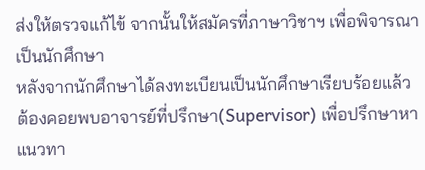ส่งให้ตรวจแก้ไข้ จากนั้นให้สมัครที่ภาษาวิชาฯ เพื่อพิจารณาเป็นนักศึกษา
หลังจากนักศึกษาได้ลงทะเบียนเป็นนักศึกษาเรียบร้อยแล้ว ต้องคอยพบอาจารย์ที่ปรึกษา(Supervisor) เพื่อปรึกษาหาแนวทา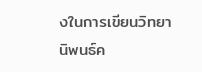งในการเขียนวิทยานิพนธ์ค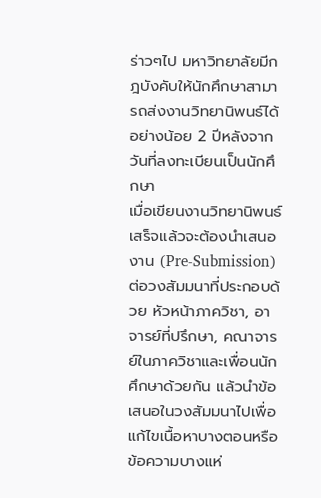ร่าวๆไป มหาวิทยาลัยมีกฎบังคับให้นักศึกษาสามารถส่งงานวิทยานิพนธ์ได้อย่างน้อย 2 ปีหลังจากวันที่ลงทะเบียนเป็นนักศึกษา
เมื่อเขียนงานวิทยานิพนธ์เสร็จแล้วจะต้องนำเสนองาน (Pre-Submission) ต่อวงสัมมนาที่ประกอบด้วย หัวหน้าภาควิชา, อาจารย์ที่ปรึกษา, คณาจารย์ในภาควิชาและเพื่อนนักศึกษาด้วยกัน แล้วนำข้อเสนอในวงสัมมนาไปเพื่อแก้ไขเนื้อหาบางตอนหรือข้อความบางแห่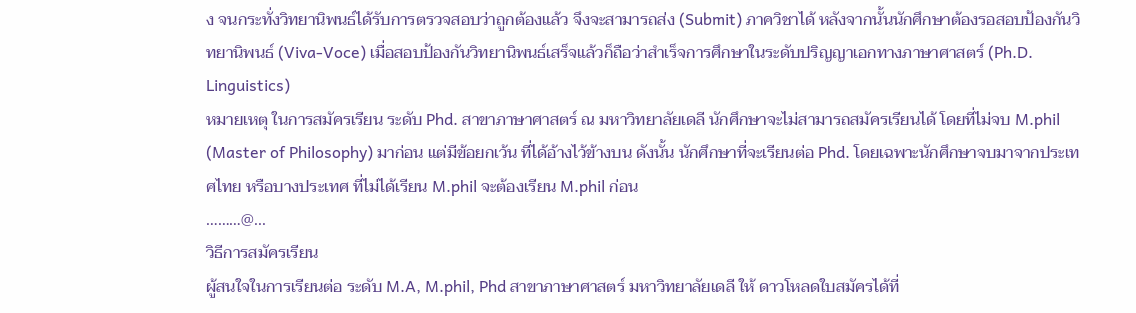ง จนกระทั่งวิทยานิพนธ์ได้รับการตรวจสอบว่าถูกต้องแล้ว จึงจะสามารถส่ง (Submit) ภาควิชาได้ หลังจากนั้นนักศึกษาต้องรอสอบป้องกันวิทยานิพนธ์ (Viva-Voce) เมื่อสอบป้องกันวิทยานิพนธ์เสร็จแล้วก็ถือว่าสำเร็จการศึกษาในระดับปริญญาเอกทางภาษาศาสตร์ (Ph.D. Linguistics)
หมายเหตุ ในการสมัครเรียน ระดับ Phd. สาขาภาษาศาสตร์ ณ มหาวิทยาลัยเดลี นักศึกษาจะไม่สามารถสมัครเรียนได้ โดยที่ไม่จบ M.phil (Master of Philosophy) มาก่อน แต่มีข้อยกเว้น ที่ได้อ้างไว้ข้างบน ดังนั้น นักศึกษาที่จะเรียนต่อ Phd. โดยเฉพาะนักศึกษาจบมาจากประเทศไทย หรือบางประเทศ ที่ไม่ได้เรียน M.phil จะต้องเรียน M.phil ก่อน
………@...
วิธีการสมัครเรียน
ผู้สนใจในการเรียนต่อ ระดับ M.A, M.phil, Phd สาขาภาษาศาสตร์ มหาวิทยาลัยเดลี ให้ ดาวโหลดใบสมัครได้ที่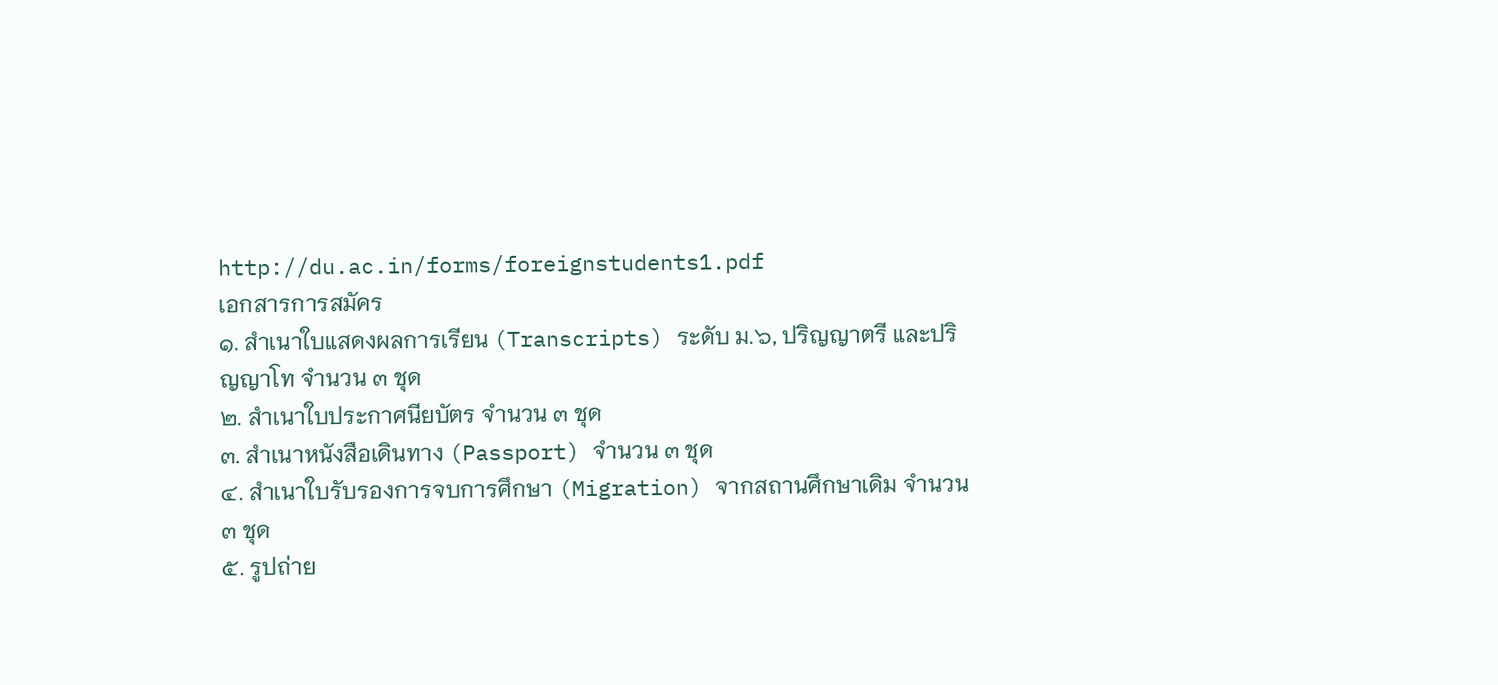http://du.ac.in/forms/foreignstudents1.pdf
เอกสารการสมัคร
๑. สําเนาใบแสดงผลการเรียน (Transcripts) ระดับ ม.๖, ปริญญาตรี และปริญญาโท จํานวน ๓ ชุด
๒. สําเนาใบประกาศนียบัตร จํานวน ๓ ชุด
๓. สําเนาหนังสือเดินทาง (Passport) จํานวน ๓ ชุด
๔. สําเนาใบรับรองการจบการศึกษา (Migration) จากสถานศึกษาเดิม จํานวน ๓ ชุด
๕. รูปถ่าย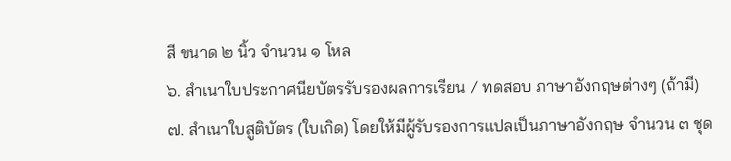สี ขนาด ๒ นิ้ว จํานวน ๑ โหล
๖. สําเนาใบประกาศนียบัตรรับรองผลการเรียน / ทดสอบ ภาษาอังกฤษต่างๆ (ถ้ามี)
๗. สำเนาใบสูติบัตร (ใบเกิด) โดยให้มีผู้รับรองการแปลเป็นภาษาอังกฤษ จำนวน ๓ ชุด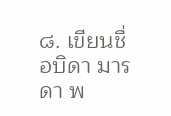๘. เขียนชื่อบิดา มารดา พ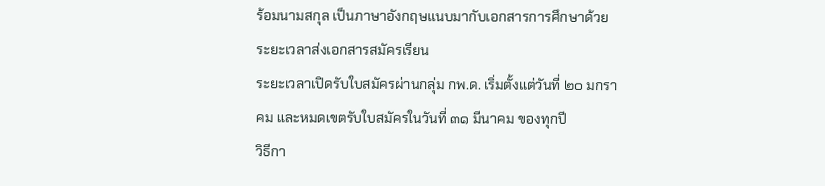ร้อมนามสกุล เป็นภาษาอังกฤษแนบมากับเอกสารการศึกษาด้วย
ระยะเวลาส่งเอกสารสมัครเรียน
ระยะเวลาเปิดรับใบสมัครผ่านกลุ่ม กพ.ด. เริ่มตั้งแต่วันที่ ๒๐ มกราคม และหมดเขตรับใบสมัครในวันที่ ๓๑ มีนาคม ของทุกปี
วิธีกา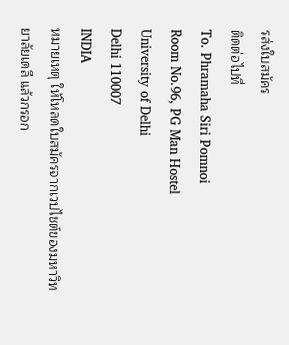รส่งใบสมัคร
ติดต่อไปที่
To. Phramaha Siri Pomnoi
Room No.96, PG Man Hostel
University of Delhi
Delhi 110007
INDIA
หมายเหตุ ให้โหลดใบสมัครจากเวปไชต์ของมหาวิทยาลัยเดลี แล้วกรอก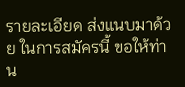รายละเอียด ส่งแนบมาด้วย ในการสมัครนี้ ขอให้ท่าน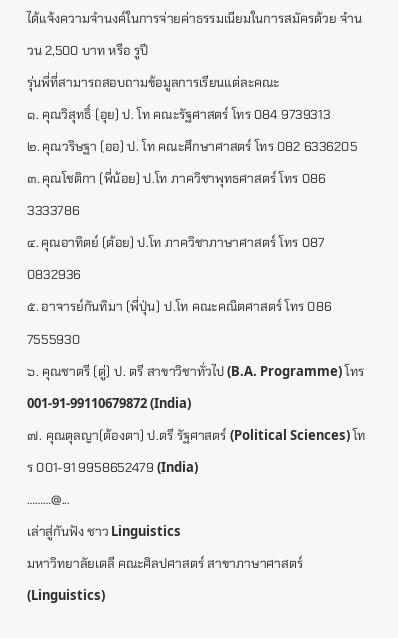ได้แจ้งความจำนงค์ในการจ่ายค่าธรรมเนียมในการสมัครด้วย จำนวน 2,500 บาท หรือ รูปี
รุ่นพี่ที่สามารถสอบถามข้อมูลการเรียนแต่ละคณะ
๑. คุณวิสุทธิ์ (อุย) ป. โท คณะรัฐศาสตร์ โทร 084 9739313
๒. คุณวริษฐา (ออ) ป. โท คณะศึกษาศาสตร์ โทร 082 6336205
๓. คุณโชติกา (พี่น้อย) ป.โท ภาควิชาพุทธศาสตร์ โทร 086 3333786
๔. คุณอาทิตย์ (ต้อย) ป.โท ภาควิชาภาษาศาสตร์ โทร 087 0832936
๕. อาจารย์กันทิมา (พี่ปุ่น) ป.โท คณะคณิตศาสตร์ โทร 086 7555930
๖. คุณชาตรี (ตู่) ป. ตรี สาขาวิชาทั่วไป (B.A. Programme) โทร 001-91-99110679872 (India)
๗. คุณตุลญา(ต้องตา) ป.ตรี รัฐศาสตร์ (Political Sciences) โทร 001-91 9958652479 (India)
………@...
เล่าสู่กันฟัง ชาว Linguistics
มหาวิทยาลัยเดลี คณะศิลปศาสตร์ สาขาภาษาศาสตร์ (Linguistics)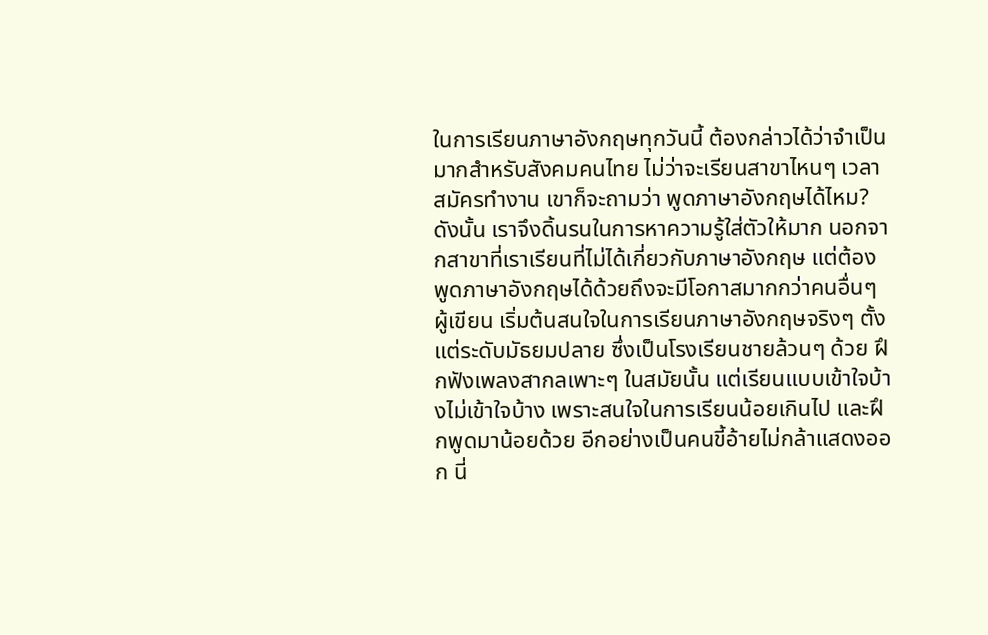ในการเรียนภาษาอังกฤษทุกวันนี้ ต้องกล่าวได้ว่าจำเป็นมากสำหรับสังคมคนไทย ไม่ว่าจะเรียนสาขาไหนๆ เวลาสมัครทำงาน เขาก็จะถามว่า พูดภาษาอังกฤษได้ไหม? ดังนั้น เราจึงดิ้นรนในการหาความรู้ใส่ตัวให้มาก นอกจากสาขาที่เราเรียนที่ไม่ได้เกี่ยวกับภาษาอังกฤษ แต่ต้องพูดภาษาอังกฤษได้ด้วยถึงจะมีโอกาสมากกว่าคนอื่นๆ
ผู้เขียน เริ่มต้นสนใจในการเรียนภาษาอังกฤษจริงๆ ตั้งแต่ระดับมัธยมปลาย ซึ่งเป็นโรงเรียนชายล้วนๆ ด้วย ฝึกฟังเพลงสากลเพาะๆ ในสมัยนั้น แต่เรียนแบบเข้าใจบ้างไม่เข้าใจบ้าง เพราะสนใจในการเรียนน้อยเกินไป และฝึกพูดมาน้อยด้วย อีกอย่างเป็นคนขี้อ้ายไม่กล้าแสดงออก นี่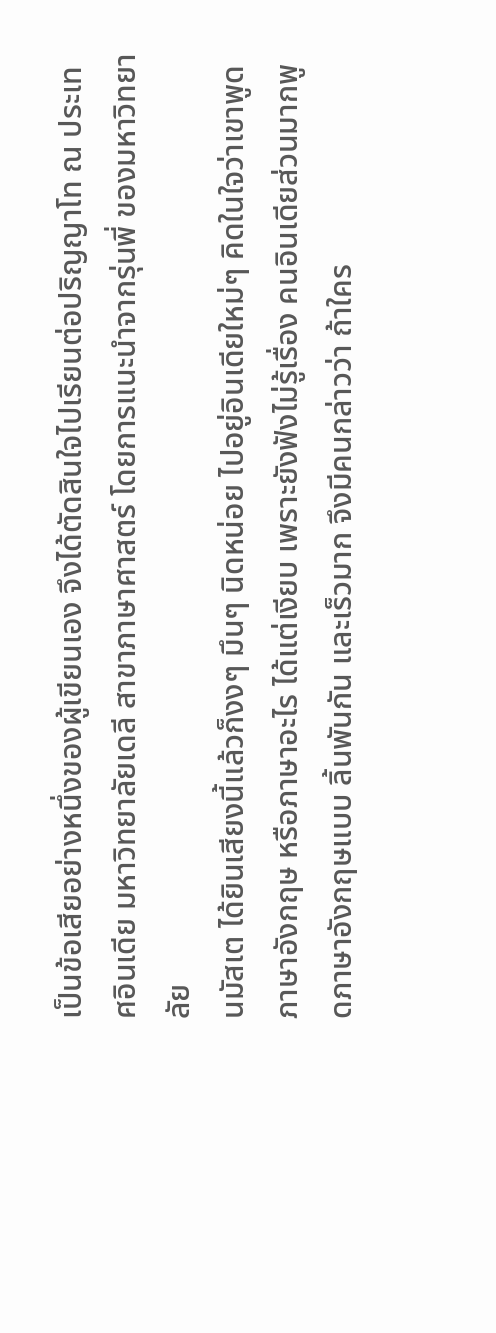เป็นข้อเสียอย่างหนึ่งของผู้เขียนเอง จึงได้ตัดสินใจไปเรียนต่อปริญญาโท ณ ประเทศอินเดีย มหาวิทยาลัยเดลี สาขาภาษาศาสตร์ โดยการแนะนำจากรุ่นพี่ ของมหาวิทยาลัย
นมัสเต ได้ยินเสียงนี้แล้วก็งงๆ มึนๆ นิดหน่อย ไปอยู่อินเดียใหม่ๆ คิดในใจว่าเขาพูดภาษาอังกฤษ หรือภาษาอะไร ได้แต่เงียบ เพราะยังฟังไม่รู้เรื่อง คนอินเดียส่วนมากพูดภาษาอังกฤษแบบ ลิ้นพันกัน และเร็วมาก จึงมีคนกล่าวว่า ถ้าใคร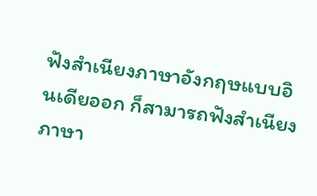ฟังสำเนียงภาษาอังกฤษแบบอินเดียออก ก็สามารถฟังสำเนียงภาษา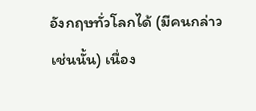อังกฤษทั่วโลกได้ (มีคนกล่าวเช่นนั้น) เนื่อง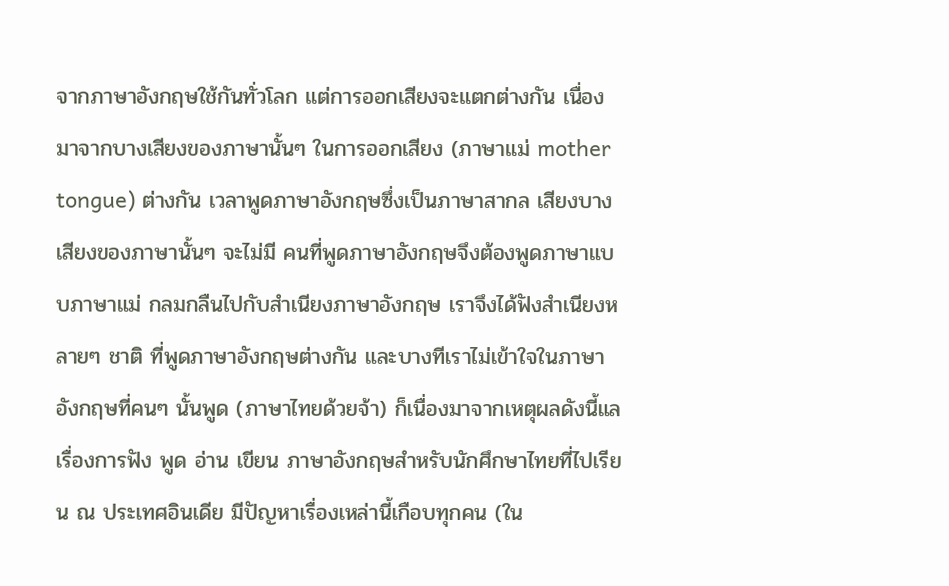จากภาษาอังกฤษใช้กันทั่วโลก แต่การออกเสียงจะแตกต่างกัน เนื่องมาจากบางเสียงของภาษานั้นๆ ในการออกเสียง (ภาษาแม่ mother tongue) ต่างกัน เวลาพูดภาษาอังกฤษซึ่งเป็นภาษาสากล เสียงบางเสียงของภาษานั้นๆ จะไม่มี คนที่พูดภาษาอังกฤษจึงต้องพูดภาษาแบบภาษาแม่ กลมกลืนไปกับสำเนียงภาษาอังกฤษ เราจึงได้ฟังสำเนียงหลายๆ ชาติ ที่พูดภาษาอังกฤษต่างกัน และบางทีเราไม่เข้าใจในภาษาอังกฤษที่คนๆ นั้นพูด (ภาษาไทยด้วยจ้า) ก็เนื่องมาจากเหตุผลดังนี้แล
เรื่องการฟัง พูด อ่าน เขียน ภาษาอังกฤษสำหรับนักศึกษาไทยที่ไปเรียน ณ ประเทศอินเดีย มีปัญหาเรื่องเหล่านี้เกือบทุกคน (ใน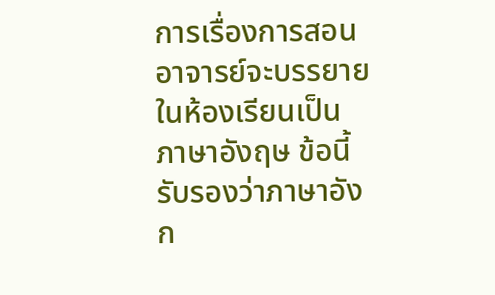การเรื่องการสอน อาจารย์จะบรรยายในห้องเรียนเป็นภาษาอังฤษ ข้อนี้รับรองว่าภาษาอังก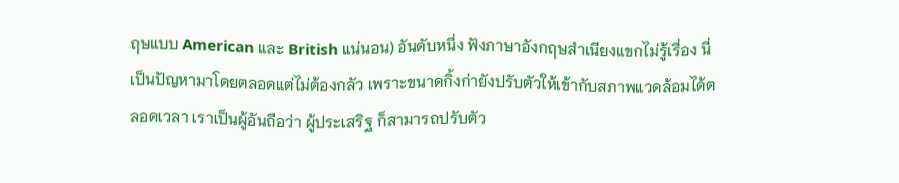ฤษแบบ American และ British แน่นอน) อันดับหนึ่ง ฟังภาษาอังกฤษสำเนียงแขกไม่รู้เรื่อง นี่เป็นปัญหามาโดยตลอดแต่ไม่ต้องกลัว เพราะขนาดกิ้งก่ายังปรับตัวให้เข้ากับสภาพแวดล้อมได้ตลอดเวลา เราเป็นผู้อันถือว่า ผู้ประเสริฐ ก็สามารถปรับตัว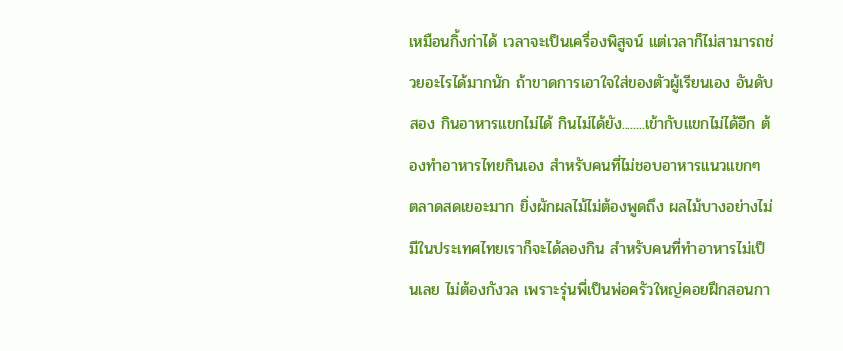เหมือนกิ้งก่าได้ เวลาจะเป็นเครื่องพิสูจน์ แต่เวลาก็ไม่สามารถช่วยอะไรได้มากนัก ถ้าขาดการเอาใจใส่ของตัวผู้เรียนเอง อันดับสอง กินอาหารแขกไม่ได้ กินไม่ได้ยัง........เข้ากับแขกไม่ได้อีก ต้องทำอาหารไทยกินเอง สำหรับคนที่ไม่ชอบอาหารแนวแขกๆ ตลาดสดเยอะมาก ยิ่งผักผลไม้ไม่ต้องพูดถึง ผลไม้บางอย่างไม่มีในประเทศไทยเราก็จะได้ลองกิน สำหรับคนที่ทำอาหารไม่เป็นเลย ไม่ต้องกังวล เพราะรุ่นพี่เป็นพ่อครัวใหญ่คอยฝึกสอนกา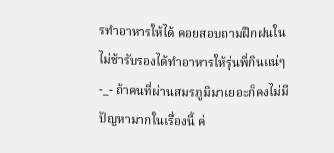รทำอาหารให้ได้ คอยสอบถามฝึกฝนในไม่ช้ารับรองได้ทำอาหารให้รุ่นพี่กินแน่ๆ -_- ถ้าคนที่ผ่านสมรภูมิมาเยอะก็คงไม่มีปัญหามากในเรื่องนี้ ค่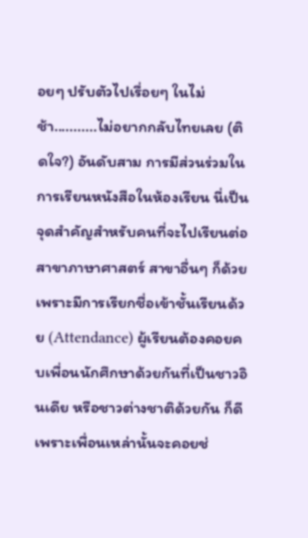อยๆ ปรับตัวไปเรื่อยๆ ในไม่ช้า...........ไม่อยากกลับไทยเลย (ติดใจ?) อันดับสาม การมีส่วนร่วมในการเรียนหนังสือในห้องเรียน นี่เป็นจุดสำคัญสำหรับคนที่จะไปเรียนต่อ สาขาภาษาศาสตร์ สาขาอื่นๆ ก็ด้วย เพราะมีการเรียกชื่อเข้าชั้นเรียนด้วย (Attendance) ผู้เรียนต้องคอยคบเพื่อนนักศึกษาด้วยกันที่เป็นชาวอินเดีย หรือชาวต่างชาติด้วยกัน ก็ดี เพราะเพื่อนเหล่านั้นจะคอยช่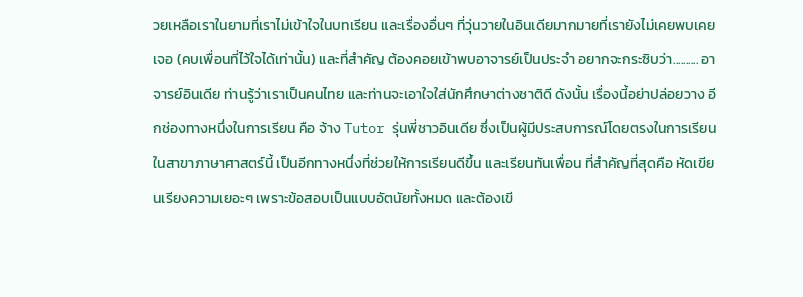วยเหลือเราในยามที่เราไม่เข้าใจในบทเรียน และเรื่องอื่นๆ ที่วุ่นวายในอินเดียมากมายที่เรายังไม่เคยพบเคยเจอ (คบเพื่อนที่ไว้ใจได้เท่านั้น) และที่สำคัญ ต้องคอยเข้าพบอาจารย์เป็นประจำ อยากจะกระซิบว่า.......... อาจารย์อินเดีย ท่านรู้ว่าเราเป็นคนไทย และท่านจะเอาใจใส่นักศึกษาต่างชาติดี ดังนั้น เรื่องนี้อย่าปล่อยวาง อีกช่องทางหนึ่งในการเรียน คือ จ้าง Tutor รุ่นพี่ชาวอินเดีย ซึ่งเป็นผู้มีประสบการณ์โดยตรงในการเรียนในสาขาภาษาศาสตร์นี้ เป็นอีกทางหนึ่งที่ช่วยให้การเรียนดีขึ้น และเรียนทันเพื่อน ที่สำคัญที่สุดคือ หัดเขียนเรียงความเยอะๆ เพราะข้อสอบเป็นแบบอัตนัยทั้งหมด และต้องเขี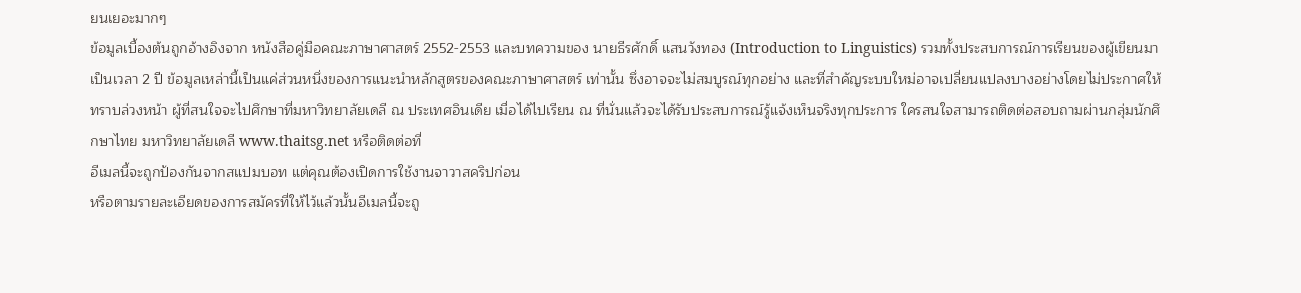ยนเยอะมากๆ
ข้อมูลเบื้องต้นถูกอ้างอิงจาก หนังสือคู่มือคณะภาษาศาสตร์ 2552-2553 และบทความของ นายธีรศักดิ์ แสนวังทอง (Introduction to Linguistics) รวมทั้งประสบการณ์การเรียนของผู้เขียนมาเป็นเวลา 2 ปี ข้อมูลเหล่านี้เป็นแค่ส่วนหนึ่งของการแนะนำหลักสูตรของคณะภาษาศาสตร์ เท่านั้น ซึ่งอาจจะไม่สมบูรณ์ทุกอย่าง และที่สำคัญระบบใหม่อาจเปลี่ยนแปลงบางอย่างโดยไม่ประกาศให้ทราบล่วงหน้า ผู้ที่สนใจจะไปศึกษาที่มหาวิทยาลัยเดลี ณ ประเทศอินเดีย เมื่อได้ไปเรียน ณ ที่นั่นแล้วจะได้รับประสบการณ์รู้แจ้งเห็นจริงทุกประการ ใครสนใจสามารถติดต่อสอบถามผ่านกลุ่มนักศึกษาไทย มหาวิทยาลัยเดลี www.thaitsg.net หรือติดต่อที่
อีเมลนี้จะถูกป้องกันจากสแปมบอท แต่คุณต้องเปิดการใช้งานจาวาสคริปก่อน
หรือตามรายละเอียดของการสมัครที่ให้ไว้แล้วนั้นอีเมลนี้จะถู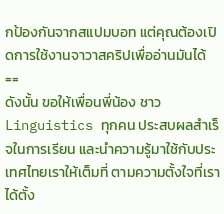กป้องกันจากสแปมบอท แต่คุณต้องเปิดการใช้งานจาวาสคริปเพื่ออ่านมันได้ ==
ดังนั้น ขอให้เพื่อนพี่น้อง ชาว Linguistics ทุกคน ประสบผลสำเร็จในการเรียน และนำความรู้มาใช้กับประเทศไทยเราให้เต็มที่ ตามความตั้งใจที่เราได้ตั้ง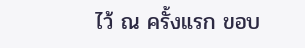ไว้ ณ ครั้งแรก ขอบ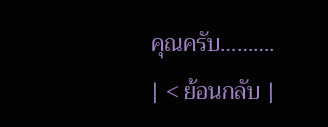คุณครับ……….
| < ย้อนกลับ |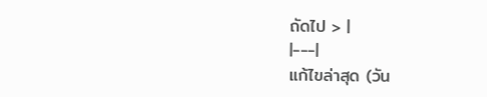ถัดไป > |
|---|
แก้ไขล่าสุด (วัน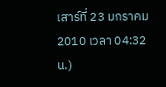เสาร์ที่ 23 มกราคม 2010 เวลา 04:32 น.)